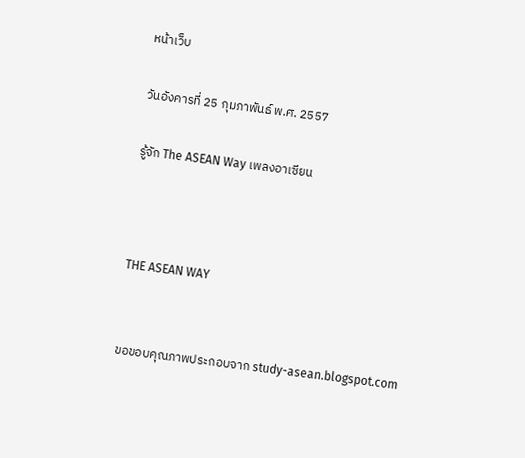หน้าเว็บ

วันอังคารที่ 25 กุมภาพันธ์ พ.ศ. 2557

รู้จัก The ASEAN Way เพลงอาเซียน



THE ASEAN WAY


ขอขอบคุณภาพประกอบจาก study-asean.blogspot.com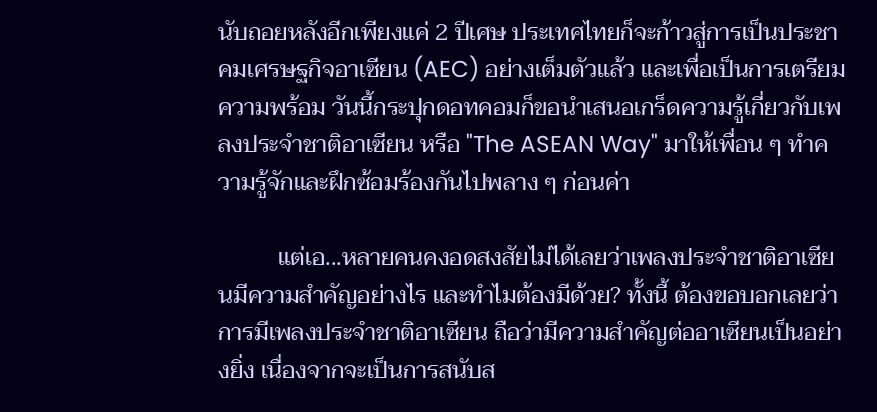นับถอยหลังอีกเพียงแค่ 2 ปีเศษ ประเทศไทยก็จะก้าวสู่การเป็นประชาคมเศรษฐกิจอาเซียน (AEC) อย่างเต็มตัวแล้ว และเพื่อเป็นการเตรียมความพร้อม วันนี้กระปุกดอทคอมก็ขอนำเสนอเกร็ดความรู้เกี่ยวกับเพลงประจำชาติอาเซียน หรือ "The ASEAN Way" มาให้เพื่อน ๆ ทำความรู้จักและฝึกซ้อมร้องกันไปพลาง ๆ ก่อนค่า

          แต่เอ...หลายคนคงอดสงสัยไม่ได้เลยว่าเพลงประจำชาติอาเซียนมีความสำคัญอย่างไร และทำไมต้องมีด้วย? ทั้งนี้ ต้องขอบอกเลยว่า การมีเพลงประจำชาติอาเซียน ถือว่ามีความสำคัญต่ออาเซียนเป็นอย่างยิ่ง เนื่องจากจะเป็นการสนับส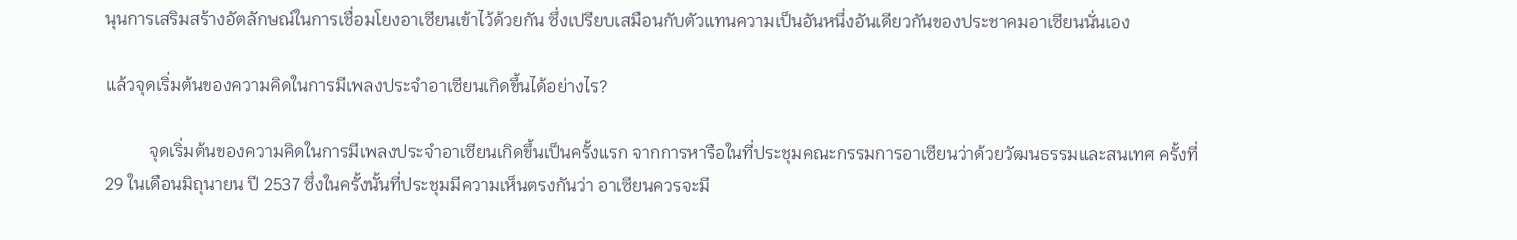นุนการเสริมสร้างอัตลักษณ์ในการเชื่อมโยงอาเซียนเข้าไว้ด้วยกัน ซึ่งเปรียบเสมือนกับตัวแทนความเป็นอันหนึ่งอันเดียวกันของประชาคมอาเซียนนั่นเอง

แล้วจุดเริ่มต้นของความคิดในการมีเพลงประจำอาเซียนเกิดขึ้นได้อย่างไร?

          จุดเริ่มต้นของความคิดในการมีเพลงประจำอาเซียนเกิดขึ้นเป็นครั้งแรก จากการหารือในที่ประชุมคณะกรรมการอาเซียนว่าด้วยวัฒนธรรมและสนเทศ ครั้งที่ 29 ในเดือนมิถุนายน ปี 2537 ซึ่งในครั้งนั้นที่ประชุมมีความเห็นตรงกันว่า อาเซียนควรจะมี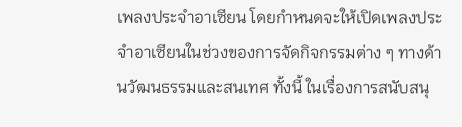เพลงประจำอาเซียน โดยกำหนดจะให้เปิดเพลงประจำอาเซียนในช่วงของการจัดกิจกรรมต่าง ๆ ทางด้านวัฒนธรรมและสนเทศ ทั้งนี้ ในเรื่องการสนับสนุ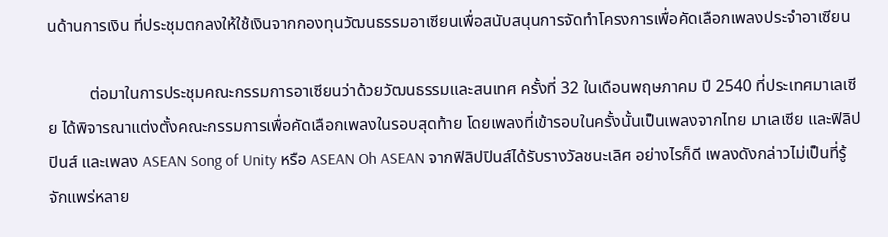นด้านการเงิน ที่ประชุมตกลงให้ใช้เงินจากกองทุนวัฒนธรรมอาเซียนเพื่อสนับสนุนการจัดทำโครงการเพื่อคัดเลือกเพลงประจำอาเซียน

          ต่อมาในการประชุมคณะกรรมการอาเซียนว่าด้วยวัฒนธรรมและสนเทศ ครั้งที่ 32 ในเดือนพฤษภาคม ปี 2540 ที่ประเทศมาเลเซีย ได้พิจารณาแต่งตั้งคณะกรรมการเพื่อคัดเลือกเพลงในรอบสุดท้าย โดยเพลงที่เข้ารอบในครั้งนั้นเป็นเพลงจากไทย มาเลเซีย และฟิลิปปินส์ และเพลง ASEAN Song of Unity หรือ ASEAN Oh ASEAN จากฟิลิปปินส์ได้รับรางวัลชนะเลิศ อย่างไรก็ดี เพลงดังกล่าวไม่เป็นที่รู้จักแพร่หลาย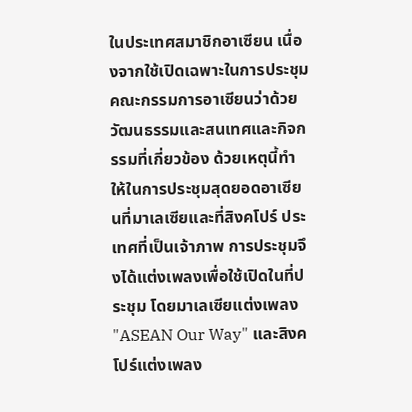ในประเทศสมาชิกอาเซียน เนื่องจากใช้เปิดเฉพาะในการประชุมคณะกรรมการอาเซียนว่าด้วยวัฒนธรรมและสนเทศและกิจกรรมที่เกี่ยวข้อง ด้วยเหตุนี้ทำให้ในการประชุมสุดยอดอาเซียนที่มาเลเซียและที่สิงคโปร์ ประเทศที่เป็นเจ้าภาพ การประชุมจึงได้แต่งเพลงเพื่อใช้เปิดในที่ประชุม โดยมาเลเซียแต่งเพลง "ASEAN Our Way" และสิงคโปร์แต่งเพลง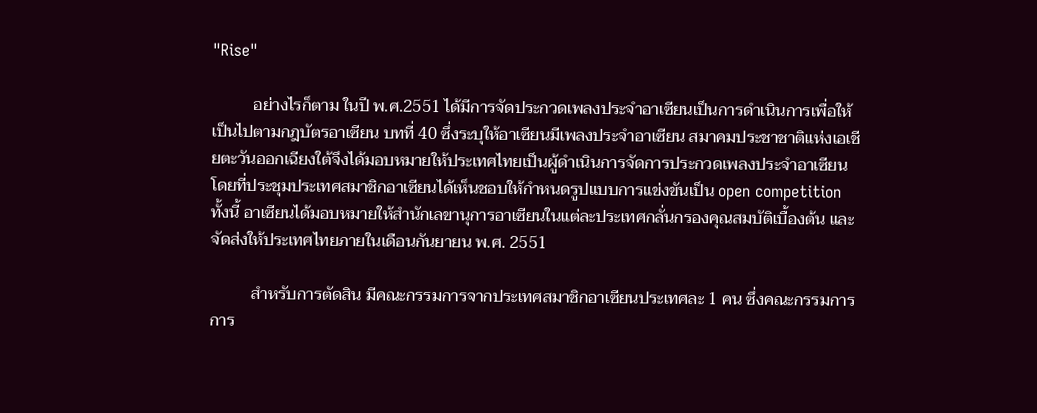"Rise"

          อย่างไรก็ตาม ในปี พ.ศ.2551 ได้มีการจัดประกวดเพลงประจำอาเซียนเป็นการดำเนินการเพื่อให้เป็นไปตามกฎบัตรอาเซียน บทที่ 40 ซึ่งระบุให้อาเซียนมีเพลงประจำอาเซียน สมาคมประชาชาติแห่งเอเชียตะวันออกเฉียงใต้จึงได้มอบหมายให้ประเทศไทยเป็นผู้ดำเนินการจัดการประกวดเพลงประจำอาเซียน โดยที่ประชุมประเทศสมาชิกอาเซียนได้เห็นชอบให้กำหนดรูปแบบการแข่งขันเป็น open competition ทั้งนี้ อาเซียนได้มอบหมายให้สำนักเลขานุการอาเซียนในแต่ละประเทศกลั่นกรองคุณสมบัติเบื้องต้น และจัดส่งให้ประเทศไทยภายในเดือนกันยายน พ.ศ. 2551

          สำหรับการตัดสิน มีคณะกรรมการจากประเทศสมาชิกอาเซียนประเทศละ 1 คน ซึ่งคณะกรรมการการ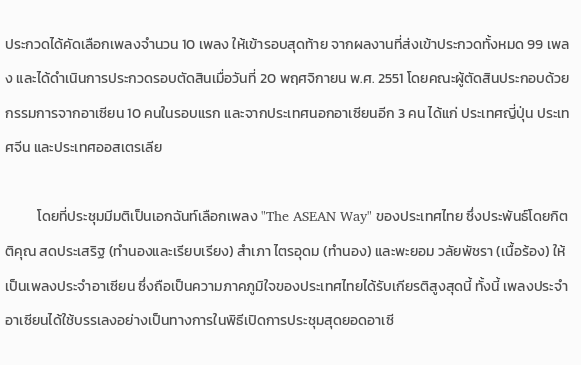ประกวดได้คัดเลือกเพลงจำนวน 10 เพลง ให้เข้ารอบสุดท้าย จากผลงานที่ส่งเข้าประกวดทั้งหมด 99 เพลง และได้ดำเนินการประกวดรอบตัดสินเมื่อวันที่ 20 พฤศจิกายน พ.ศ. 2551 โดยคณะผู้ตัดสินประกอบด้วยกรรมการจากอาเซียน 10 คนในรอบแรก และจากประเทศนอกอาเซียนอีก 3 คน ได้แก่ ประเทศญี่ปุ่น ประเทศจีน และประเทศออสเตรเลีย

          โดยที่ประชุมมีมติเป็นเอกฉันท์เลือกเพลง "The ASEAN Way" ของประเทศไทย ซึ่งประพันธ์โดยกิตติคุณ สดประเสริฐ (ทำนองและเรียบเรียง) สำเภา ไตรอุดม (ทำนอง) และพะยอม วลัยพัชรา (เนื้อร้อง) ให้เป็นเพลงประจำอาเซียน ซึ่งถือเป็นความภาคภูมิใจของประเทศไทยได้รับเกียรติสูงสุดนี้ ทั้งนี้ เพลงประจำอาเซียนได้ใช้บรรเลงอย่างเป็นทางการในพิธีเปิดการประชุมสุดยอดอาเซี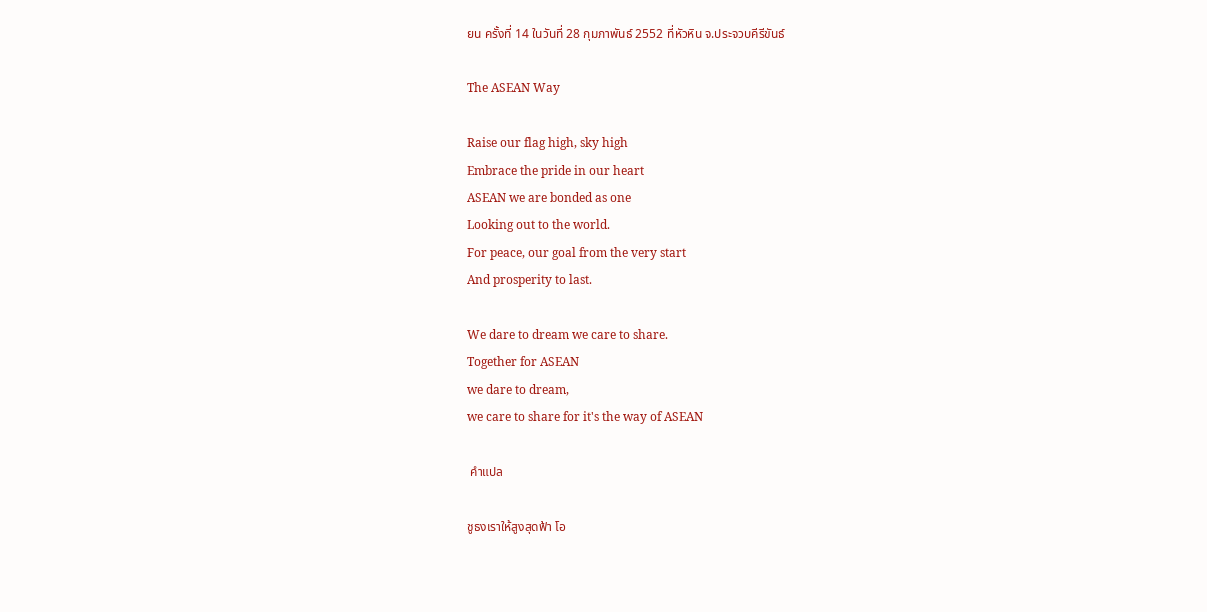ยน ครั้งที่ 14 ในวันที่ 28 กุมภาพันธ์ 2552 ที่หัวหิน จ.ประจวบคีรีขันธ์

The ASEAN Way

Raise our flag high, sky high
Embrace the pride in our heart
ASEAN we are bonded as one
Looking out to the world.
For peace, our goal from the very start
And prosperity to last.

We dare to dream we care to share.
Together for ASEAN
we dare to dream,
we care to share for it's the way of ASEAN

 คำแปล

ชูธงเราให้สูงสุดฟ้า โอ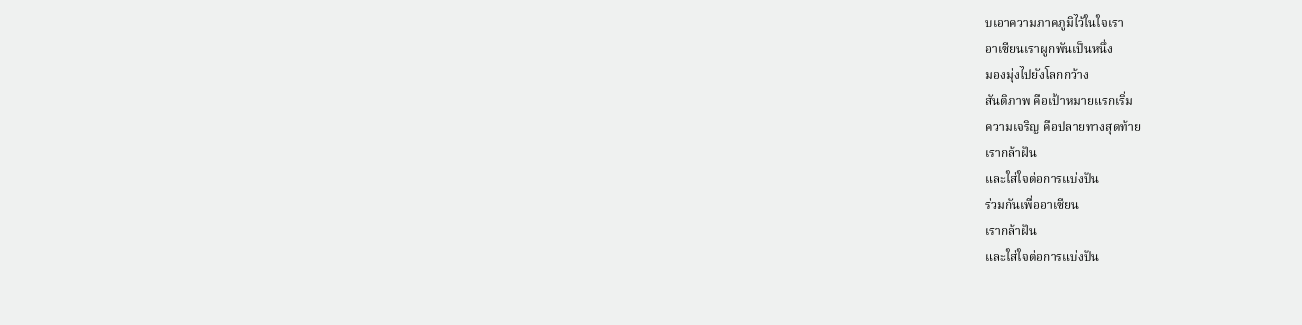บเอาความภาคภูมิไว้ในใจเรา
อาเซียนเราผูกพันเป็นหนึ่ง
มองมุ่งไปยังโลกกว้าง
สันติภาพ คือเป้าหมายแรกเริ่ม
ความเจริญ คือปลายทางสุดท้าย
เรากล้าฝัน
และใส่ใจต่อการแบ่งปัน
ร่วมกันเพื่ออาเซียน
เรากล้าฝัน
และใส่ใจต่อการแบ่งปัน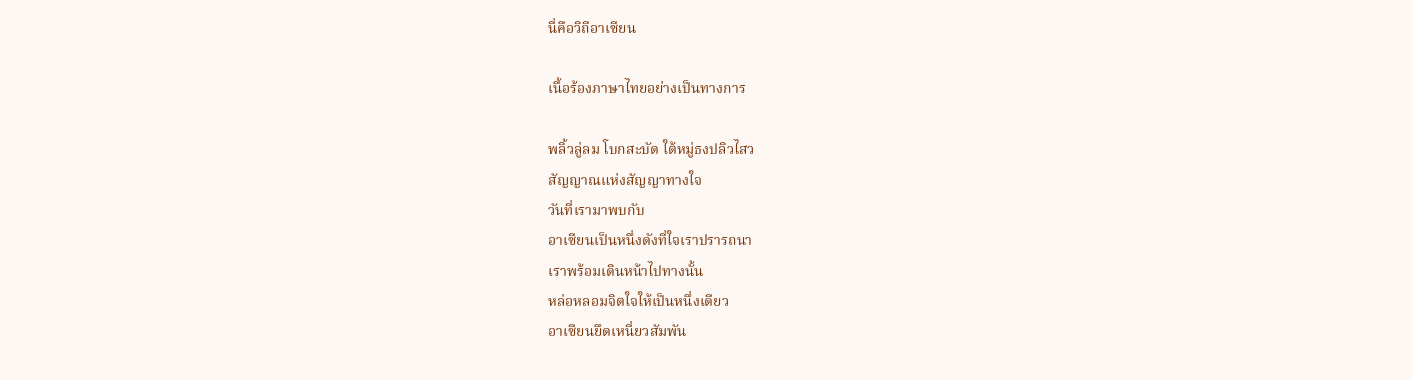นี่คือวิถีอาเซียน

เนื้อร้องภาษาไทยอย่างเป็นทางการ

พลิ้วลู่ลม โบกสะบัด ใต้หมู่ธงปลิวไสว
สัญญาณแห่งสัญญาทางใจ
วันที่เรามาพบกับ
อาเซียนเป็นหนึ่งดังที่ใจเราปรารถนา
เราพร้อมเดินหน้าไปทางนั้น
หล่อหลอมจิตใจให้เป็นหนึ่งเดียว
อาเซียนยึดเหนี่ยวสัมพัน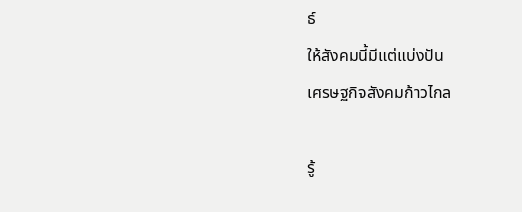ธ์
ให้สังคมนี้มีแต่แบ่งปัน
เศรษฐกิจสังคมก้าวไกล

รู้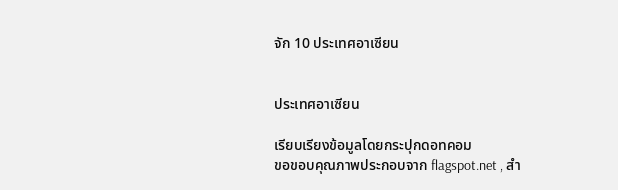จัก 10 ประเทศอาเซียน


ประเทศอาเซียน

เรียบเรียงข้อมูลโดยกระปุกดอทคอม
ขอขอบคุณภาพประกอบจาก flagspot.net , สำ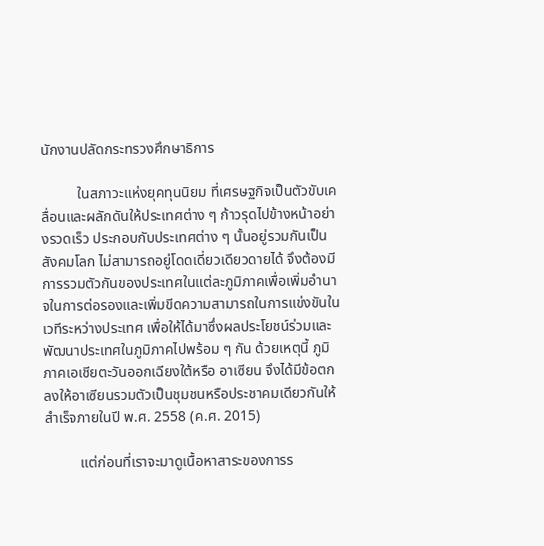นักงานปลัดกระทรวงศึกษาธิการ

          ในสภาวะแห่งยุคทุนนิยม ที่เศรษฐกิจเป็นตัวขับเคลื่อนและผลักดันให้ประเทศต่าง ๆ ก้าวรุดไปข้างหน้าอย่างรวดเร็ว ประกอบกับประเทศต่าง ๆ นั้นอยู่รวมกันเป็นสังคมโลก ไม่สามารถอยู่โดดเดี่ยวเดียวดายได้ จึงต้องมีการรวมตัวกันของประเทศในแต่ละภูมิภาคเพื่อเพิ่มอำนาจในการต่อรองและเพิ่มขีดความสามารถในการแข่งขันในเวทีระหว่างประเทศ เพื่อให้ได้มาซึ่งผลประโยชน์ร่วมและพัฒนาประเทศในภูมิภาคไปพร้อม ๆ กัน ด้วยเหตุนี้ ภูมิภาคเอเชียตะวันออกเฉียงใต้หรือ อาเซียน จึงได้มีข้อตกลงให้อาเซียนรวมตัวเป็นชุมชนหรือประชาคมเดียวกันให้สำเร็จภายในปี พ.ศ. 2558 (ค.ศ. 2015)

          แต่ก่อนที่เราจะมาดูเนื้อหาสาระของการร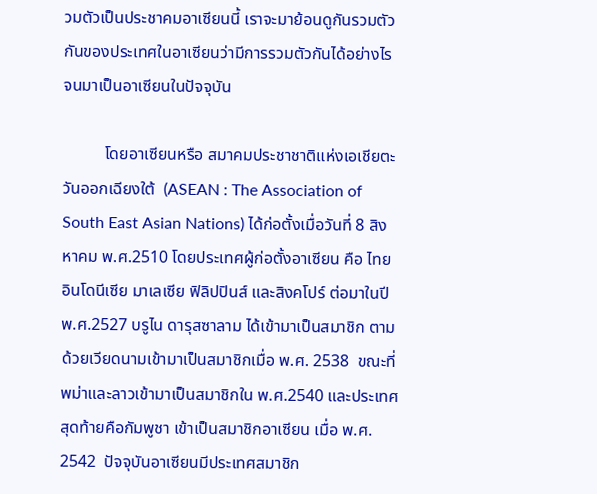วมตัวเป็นประชาคมอาเซียนนี้ เราจะมาย้อนดูกันรวมตัวกันของประเทศในอาเซียนว่ามีการรวมตัวกันได้อย่างไร จนมาเป็นอาเซียนในปัจจุบัน

          โดยอาเซียนหรือ สมาคมประชาชาติแห่งเอเชียตะวันออกเฉียงใต้  (ASEAN : The Association of South East Asian Nations) ได้ก่อตั้งเมื่อวันที่ 8 สิงหาคม พ.ศ.2510 โดยประเทศผู้ก่อตั้งอาเซียน คือ ไทย อินโดนีเซีย มาเลเซีย ฟิลิปปินส์ และสิงคโปร์ ต่อมาในปีพ.ศ.2527 บรูไน ดารุสซาลาม ได้เข้ามาเป็นสมาชิก ตามด้วยเวียดนามเข้ามาเป็นสมาชิกเมื่อ พ.ศ. 2538  ขณะที่พม่าและลาวเข้ามาเป็นสมาชิกใน พ.ศ.2540 และประเทศสุดท้ายคือกัมพูชา เข้าเป็นสมาชิกอาเซียน เมื่อ พ.ศ. 2542  ปัจจุบันอาเซียนมีประเทศสมาชิก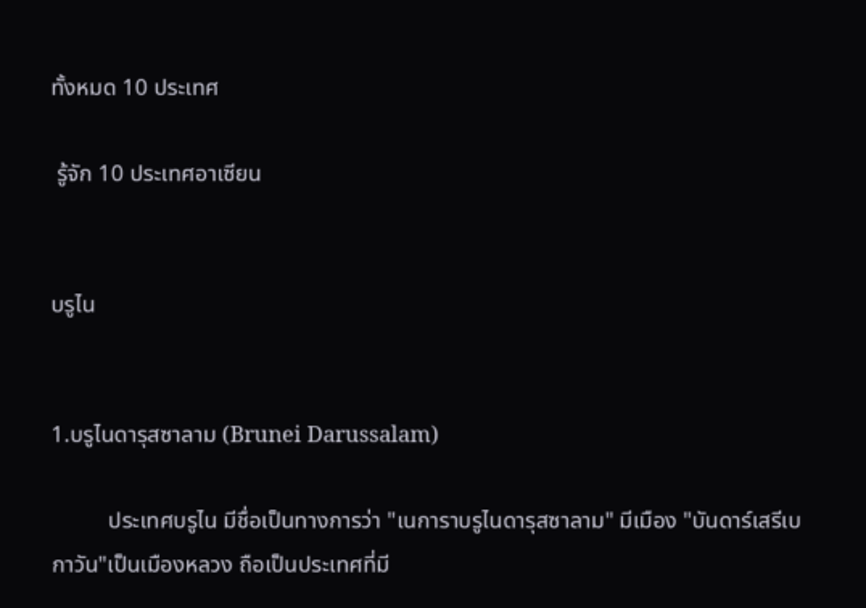ทั้งหมด 10 ประเทศ

 รู้จัก 10 ประเทศอาเซียน


บรูไน


1.บรูไนดารุสซาลาม (Brunei Darussalam)

          ประเทศบรูไน มีชื่อเป็นทางการว่า "เนการาบรูไนดารุสซาลาม" มีเมือง "บันดาร์เสรีเบกาวัน"เป็นเมืองหลวง ถือเป็นประเทศที่มี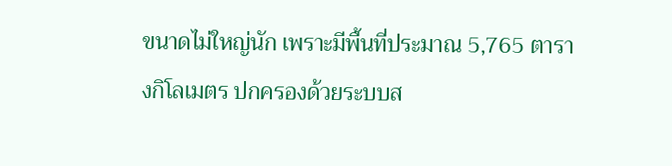ขนาดไม่ใหญ่นัก เพราะมีพื้นที่ประมาณ 5,765 ตารางกิโลเมตร ปกครองด้วยระบบส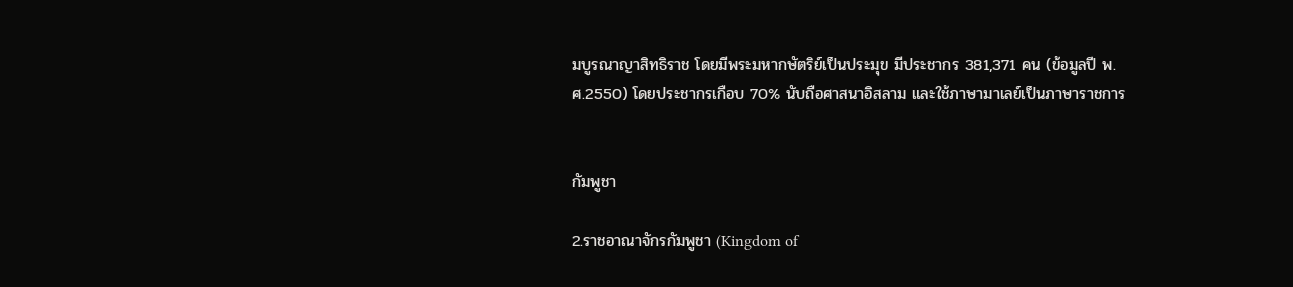มบูรณาญาสิทธิราช โดยมีพระมหากษัตริย์เป็นประมุข มีประชากร 381,371 คน (ข้อมูลปี พ.ศ.2550) โดยประชากรเกือบ 70% นับถือศาสนาอิสลาม และใช้ภาษามาเลย์เป็นภาษาราชการ


กัมพูชา

2.ราชอาณาจักรกัมพูชา (Kingdom of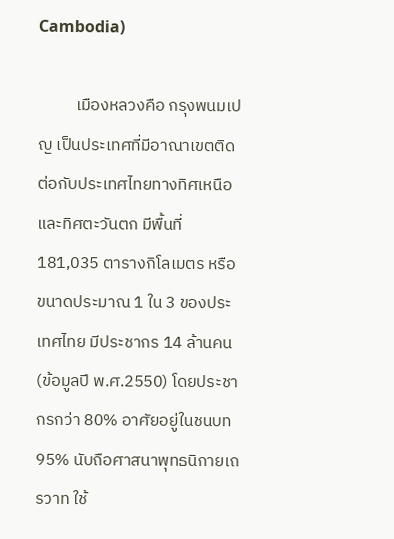Cambodia)

          เมืองหลวงคือ กรุงพนมเปญ เป็นประเทศที่มีอาณาเขตติดต่อกับประเทศไทยทางทิศเหนือ และทิศตะวันตก มีพื้นที่ 181,035 ตารางกิโลเมตร หรือขนาดประมาณ 1 ใน 3 ของประเทศไทย มีประชากร 14 ล้านคน (ข้อมูลปี พ.ศ.2550) โดยประชากรกว่า 80% อาศัยอยู่ในชนบท 95% นับถือศาสนาพุทธนิกายเถรวาท ใช้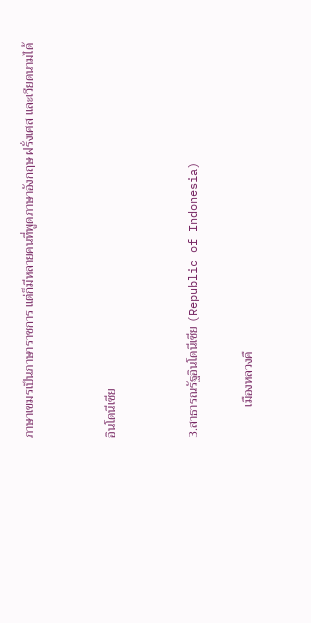ภาษาเขมรเป็นภาษาราชการ แต่ก็มีหลายคนที่พูดภาษาอังกฤษ ฝรั่งเศส และเวียดนามได้


อินโดนีเซีย


3.สาธารณรัฐอินโดนีเซีย (Republic of Indonesia)

          เมืองหลวงคื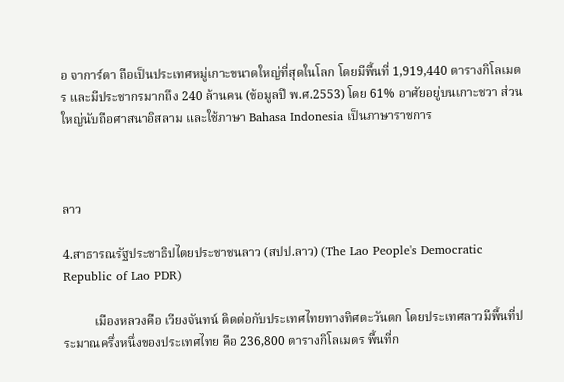อ จาการ์ตา ถือเป็นประเทศหมู่เกาะขนาดใหญ่ที่สุดในโลก โดยมีพื้นที่ 1,919,440 ตารางกิโลเมตร และมีประชากรมากถึง 240 ล้านคน (ข้อมูลปี พ.ศ.2553) โดย 61% อาศัยอยู่บนเกาะชวา ส่วนใหญ่นับถือศาสนาอิสลาม และใช้ภาษา Bahasa Indonesia เป็นภาษาราชการ



ลาว

4.สาธารณรัฐประชาธิปไตยประชาชนลาว (สปป.ลาว) (The Lao People's Democratic Republic of Lao PDR)

          เมืองหลวงคือ เวียงจันทน์ ติดต่อกับประเทศไทยทางทิศตะวันตก โดยประเทศลาวมีพื้นที่ประมาณครึ่งหนึ่งของประเทศไทย คือ 236,800 ตารางกิโลเมตร พื้นที่ก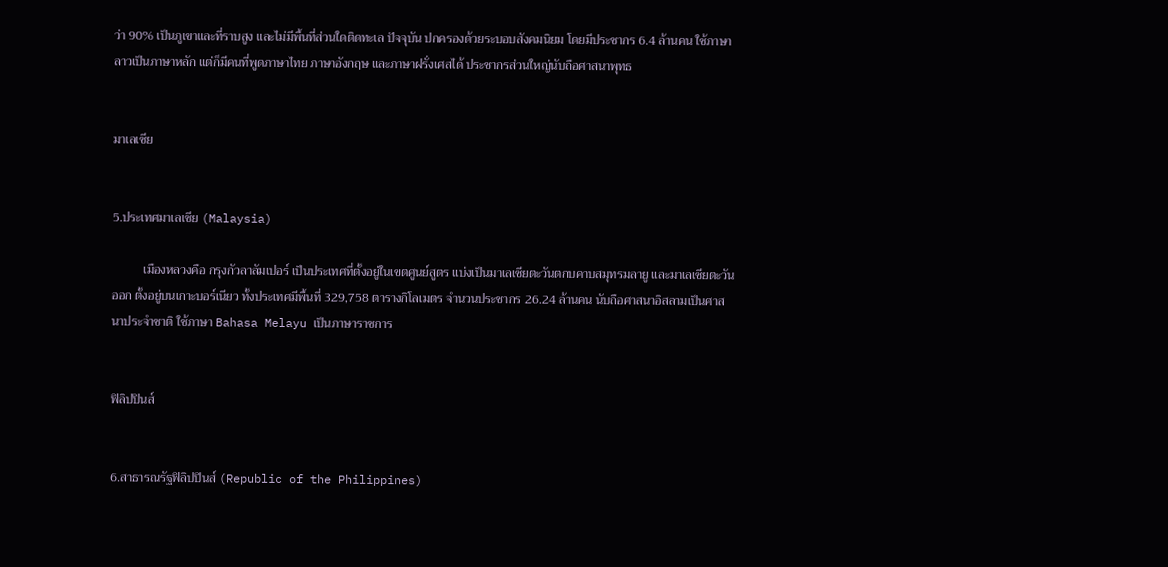ว่า 90% เป็นภูเขาและที่ราบสูง และไม่มีพื้นที่ส่วนใดติดทะเล ปัจจุบัน ปกครองด้วยระบอบสังคมนิยม โดยมีประชากร 6.4 ล้านคน ใช้ภาษาลาวเป็นภาษาหลัก แต่ก็มีคนที่พูดภาษาไทย ภาษาอังกฤษ และภาษาฝรั่งเศสได้ ประชากรส่วนใหญ่นับถือศาสนาพุทธ


มาเลเซีย


5.ประเทศมาเลเซีย (Malaysia)

          เมืองหลวงคือ กรุงกัวลาลัมเปอร์ เป็นประเทศที่ตั้งอยู่ในเขตศูนย์สูตร แบ่งเป็นมาเลเซียตะวันตกบคาบสมุทรมลายู และมาเลเซียตะวันออก ตั้งอยู่บนเกาะบอร์เนียว ทั้งประเทศมีพื้นที่ 329,758 ตารางกิโลเมตร จำนวนประชากร 26.24 ล้านคน นับถือศาสนาอิสลามเป็นศาสนาประจำชาติ ใช้ภาษา Bahasa Melayu เป็นภาษาราชการ


ฟิลิปปินส์


6.สาธารณรัฐฟิลิปปินส์ (Republic of the Philippines)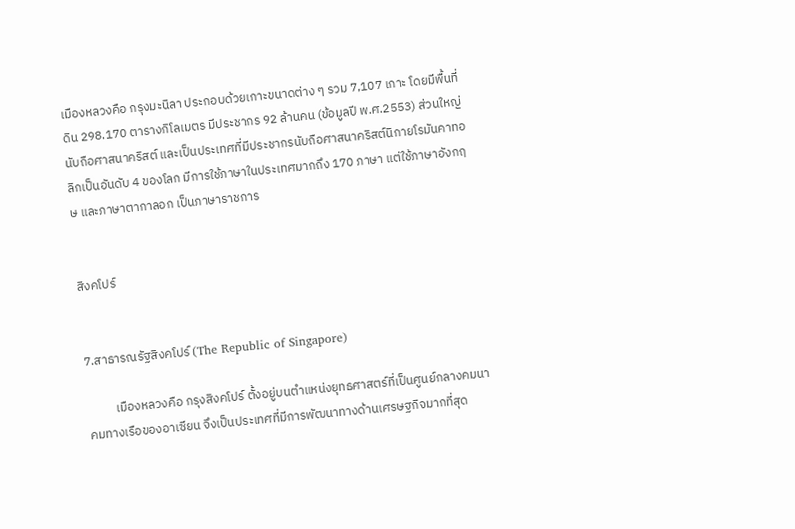เมืองหลวงคือ กรุงมะนิลา ประกอบด้วยเกาะขนาดต่าง ๆ รวม 7,107 เกาะ โดยมีพื้นที่ดิน 298.170 ตารางกิโลเมตร มีประชากร 92 ล้านคน (ข้อมูลปี พ.ศ.2553) ส่วนใหญ่นับถือศาสนาคริสต์ และเป็นประเทศที่มีประชากรนับถือศาสนาคริสต์นิกายโรมันคาทอลิกเป็นอันดับ 4 ของโลก มีการใช้ภาษาในประเทศมากถึง 170 ภาษา แต่ใช้ภาษาอังกฤษ และภาษาตากาลอก เป็นภาษาราชการ


สิงคโปร์


7.สาธารณรัฐสิงคโปร์ (The Republic of Singapore)

          เมืองหลวงคือ กรุงสิงคโปร์ ตั้งอยู่บนตำแหน่งยุทธศาสตร์ที่เป็นศูนย์กลางคมนาคมทางเรือของอาเซียน จึงเป็นประเทศที่มีการพัฒนาทางด้านเศรษฐกิจมากที่สุด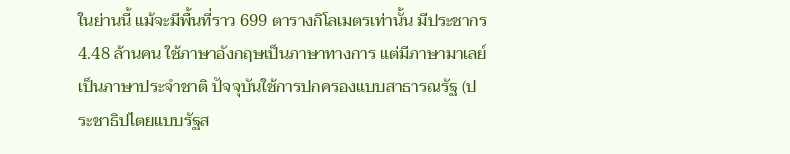ในย่านนี้ แม้จะมีพื้นที่ราว 699 ตารางกิโลเมตรเท่านั้น มีประชากร 4.48 ล้านคน ใช้ภาษาอังกฤษเป็นภาษาทางการ แต่มีภาษามาเลย์เป็นภาษาประจำชาติ ปัจจุบันใช้การปกครองแบบสาธารณรัฐ (ประชาธิปไตยแบบรัฐส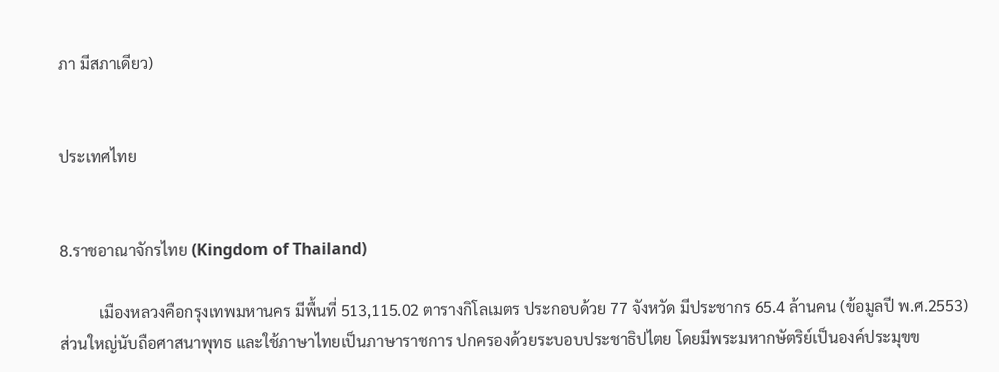ภา มีสภาเดียว)


ประเทศไทย


8.ราชอาณาจักรไทย (Kingdom of Thailand)

          เมืองหลวงคือกรุงเทพมหานคร มีพื้นที่ 513,115.02 ตารางกิโลเมตร ประกอบด้วย 77 จังหวัด มีประชากร 65.4 ล้านคน (ข้อมูลปี พ.ศ.2553) ส่วนใหญ่นับถือศาสนาพุทธ และใช้ภาษาไทยเป็นภาษาราชการ ปกครองด้วยระบอบประชาธิปไตย โดยมีพระมหากษัตริย์เป็นองค์ประมุขข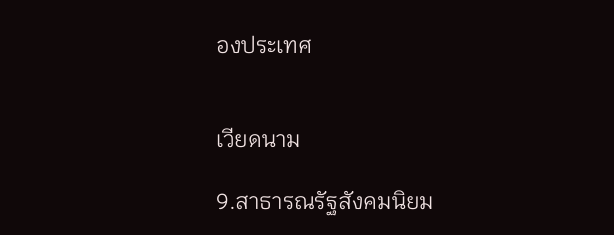องประเทศ


เวียดนาม

9.สาธารณรัฐสังคมนิยม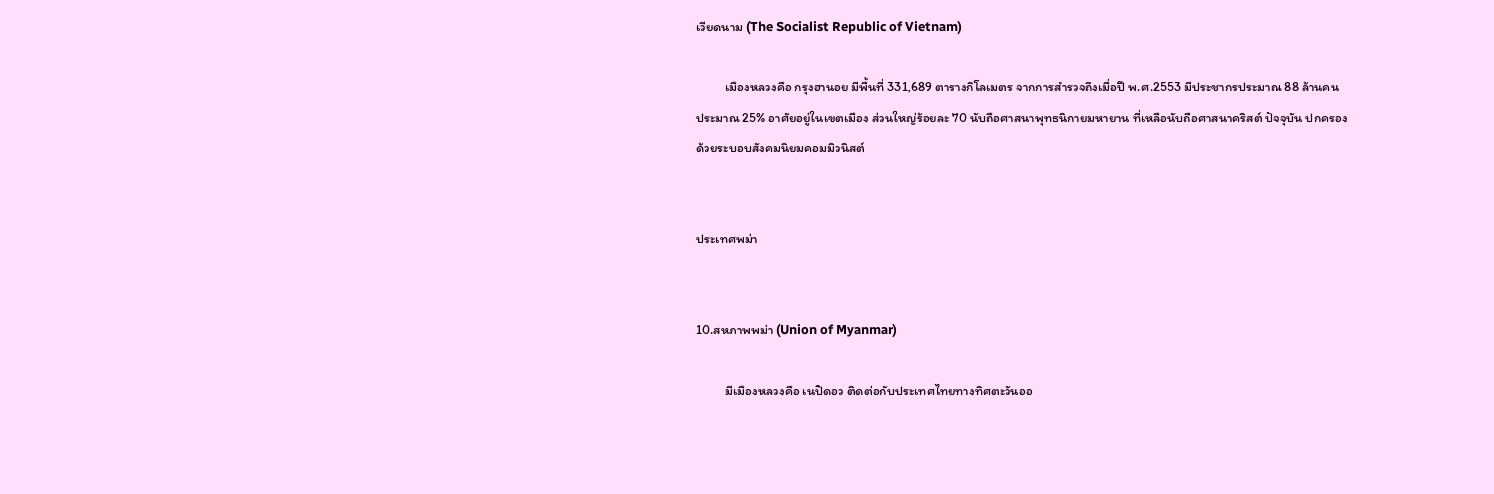เวียดนาม (The Socialist Republic of Vietnam)

          เมืองหลวงคือ กรุงฮานอย มีพื้นที่ 331,689 ตารางกิโลเมตร จากการสำรวจถึงเมื่อปี พ.ศ.2553 มีประชากรประมาณ 88 ล้านคน ประมาณ 25% อาศัยอยู่ในเขตเมือง ส่วนใหญ่ร้อยละ 70 นับถือศาสนาพุทธนิกายมหายาน ที่เหลือนับถือศาสนาคริสต์ ปัจจุบัน ปกครองด้วยระบอบสังคมนิยมคอมมิวนิสต์


ประเทศพม่า


10.สหภาพพม่า (Union of Myanmar)

          มีเมืองหลวงคือ เนปิดอว ติดต่อกับประเทศไทยทางทิศตะวันออ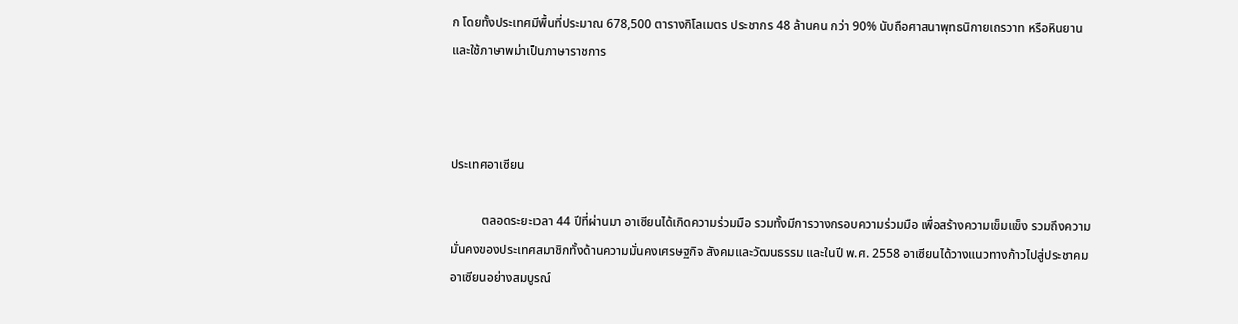ก โดยทั้งประเทศมีพื้นที่ประมาณ 678,500 ตารางกิโลเมตร ประชากร 48 ล้านคน กว่า 90% นับถือศาสนาพุทธนิกายเถรวาท หรือหินยาน และใช้ภาษาพม่าเป็นภาษาราชการ



ประเทศอาเซียน

          ตลอดระยะเวลา 44 ปีที่ผ่านมา อาเซียนได้เกิดความร่วมมือ รวมทั้งมีการวางกรอบความร่วมมือ เพื่อสร้างความเข็มแข็ง รวมถึงความมั่นคงของประเทศสมาชิกทั้งด้านความมั่นคงเศรษฐกิจ สังคมและวัฒนธรรม และในปี พ.ศ. 2558 อาเซียนได้วางแนวทางก้าวไปสู่ประชาคมอาเซียนอย่างสมบูรณ์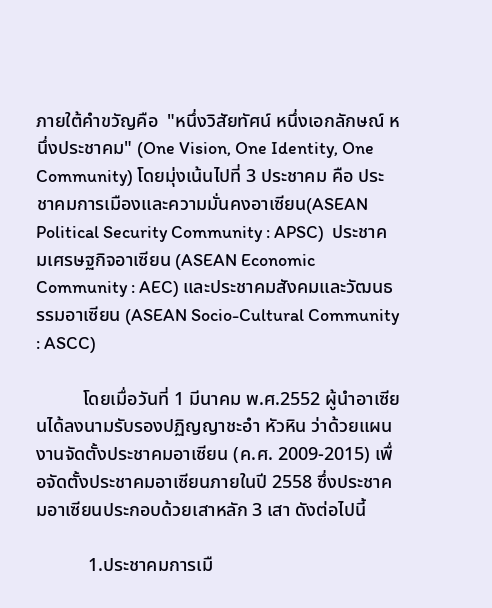ภายใต้คำขวัญคือ  "หนึ่งวิสัยทัศน์ หนึ่งเอกลักษณ์ หนึ่งประชาคม" (One Vision, One Identity, One Community) โดยมุ่งเน้นไปที่ 3 ประชาคม คือ ประชาคมการเมืองและความมั่นคงอาเซียน(ASEAN Political Security Community : APSC)  ประชาคมเศรษฐกิจอาเซียน (ASEAN Economic Community : AEC) และประชาคมสังคมและวัฒนธรรมอาเซียน (ASEAN Socio-Cultural Community : ASCC)

          โดยเมื่อวันที่ 1 มีนาคม พ.ศ.2552 ผู้นำอาเซียนได้ลงนามรับรองปฏิญญาชะอำ หัวหิน ว่าด้วยแผนงานจัดตั้งประชาคมอาเซียน (ค.ศ. 2009-2015) เพื่อจัดตั้งประชาคมอาเซียนภายในปี 2558 ซึ่งประชาคมอาเซียนประกอบด้วยเสาหลัก 3 เสา ดังต่อไปนี้

           1.ประชาคมการเมื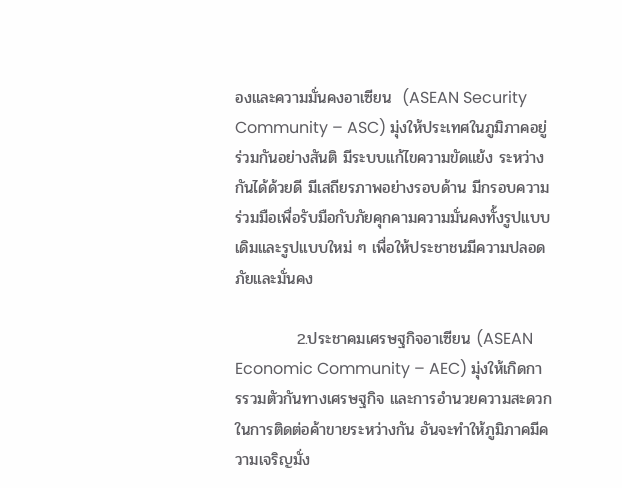องและความมั่นคงอาเซียน  (ASEAN Security Community – ASC) มุ่งให้ประเทศในภูมิภาคอยู่ร่วมกันอย่างสันติ มีระบบแก้ไขความขัดแย้ง ระหว่างกันได้ด้วยดี มีเสถียรภาพอย่างรอบด้าน มีกรอบความร่วมมือเพื่อรับมือกับภัยคุกคามความมั่นคงทั้งรูปแบบเดิมและรูปแบบใหม่ ๆ เพื่อให้ประชาชนมีความปลอดภัยและมั่นคง

           2.ประชาคมเศรษฐกิจอาเซียน (ASEAN Economic Community – AEC) มุ่งให้เกิดการรวมตัวกันทางเศรษฐกิจ และการอำนวยความสะดวกในการติดต่อค้าขายระหว่างกัน อันจะทำให้ภูมิภาคมีความเจริญมั่ง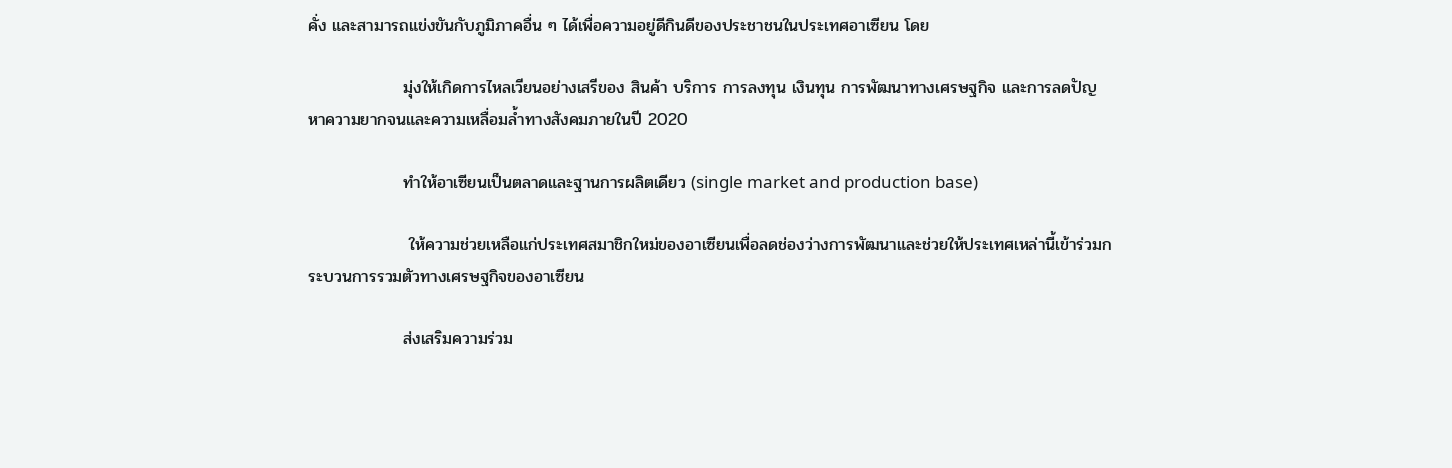คั่ง และสามารถแข่งขันกับภูมิภาคอื่น ๆ ได้เพื่อความอยู่ดีกินดีของประชาชนในประเทศอาเซียน โดย

                มุ่งให้เกิดการไหลเวียนอย่างเสรีของ สินค้า บริการ การลงทุน เงินทุน การพัฒนาทางเศรษฐกิจ และการลดปัญหาความยากจนและความเหลื่อมล้ำทางสังคมภายในปี 2020

                ทําให้อาเซียนเป็นตลาดและฐานการผลิตเดียว (single market and production base)

                 ให้ความช่วยเหลือแก่ประเทศสมาชิกใหม่ของอาเซียนเพื่อลดช่องว่างการพัฒนาและช่วยให้ประเทศเหล่านี้เข้าร่วมกระบวนการรวมตัวทางเศรษฐกิจของอาเซียน

                ส่งเสริมความร่วม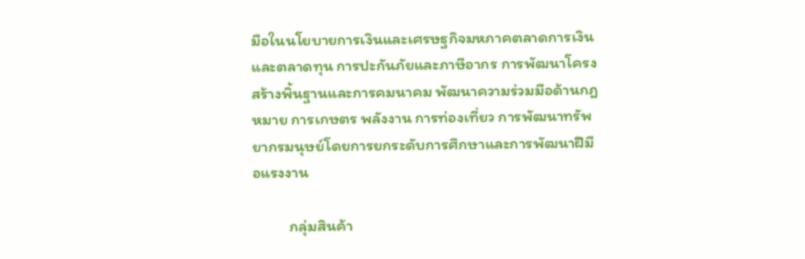มือในนโยบายการเงินและเศรษฐกิจมหภาคตลาดการเงินและตลาดทุน การปะกันภัยและภาษีอากร การพัฒนาโครงสร้างพิ้นฐานและการคมนาคม พัฒนาความร่วมมือด้านกฎหมาย การเกษตร พลังงาน การท่องเที่ยว การพัฒนาทรัพยากรมนุษย์โดยการยกระดับการศึกษาและการพัฒนาฝีมือแรงงาน

          กลุ่มสินค้า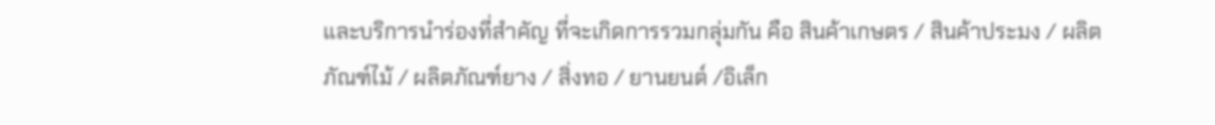และบริการนำร่องที่สำคัญ ที่จะเกิดการรวมกลุ่มกัน คือ สินค้าเกษตร / สินค้าประมง / ผลิตภัณฑ์ไม้ / ผลิตภัณฑ์ยาง / สิ่งทอ / ยานยนต์ /อิเล็ก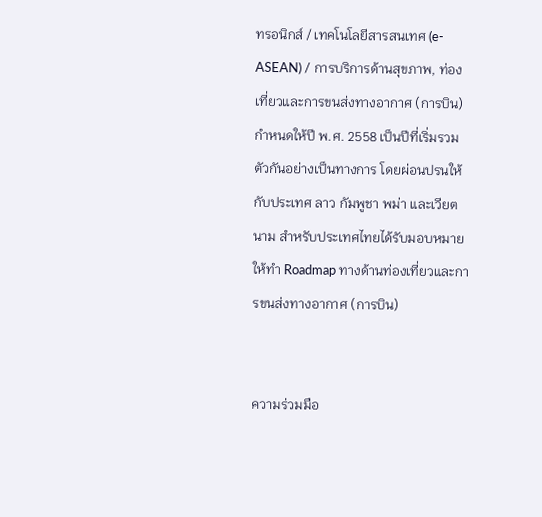ทรอนิกส์ / เทคโนโลยีสารสนเทศ (e-ASEAN) / การบริการด้านสุขภาพ, ท่องเที่ยวและการขนส่งทางอากาศ (การบิน) กำหนดให้ปี พ.ศ. 2558 เป็นปีที่เริ่มรวมตัวกันอย่างเป็นทางการ โดยผ่อนปรนให้กับประเทศ ลาว กัมพูชา พม่า และเวียตนาม สำหรับประเทศไทยได้รับมอบหมายให้ทำ Roadmap ทางด้านท่องเที่ยวและการขนส่งทางอากาศ (การบิน)


ความร่วมมือ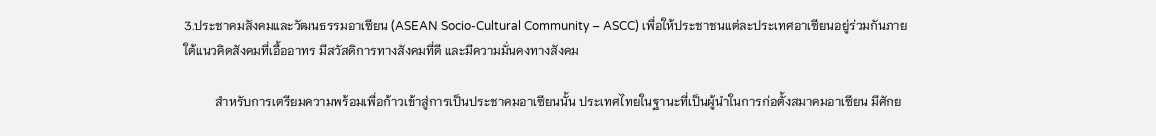3.ประชาคมสังคมและวัฒนธรรมอาเซียน (ASEAN Socio-Cultural Community – ASCC) เพื่อให้ประชาชนแต่ละประเทศอาเซียนอยู่ร่วมกันภายใต้แนวคิดสังคมที่เอื้ออาทร มีสวัสดิการทางสังคมที่ดี และมีความมั่นคงทางสังคม

          สำหรับการเตรียมความพร้อมเพื่อก้าวเข้าสู่การเป็นประชาคมอาเซียนนั้น ประเทศไทยในฐานะที่เป็นผู้นำในการก่อตั้งสมาคมอาเซียน มีศักย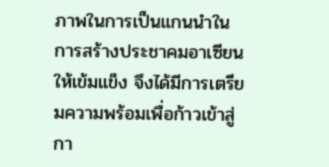ภาพในการเป็นแกนนำในการสร้างประชาคมอาเซียนให้เข้มแข็ง จึงได้มีการเตรียมความพร้อมเพื่อก้าวเข้าสู่กา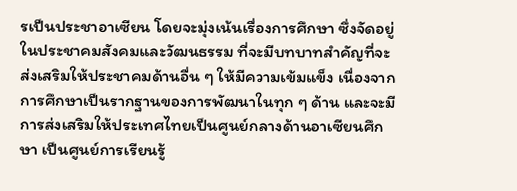รเป็นประชาอาเซียน โดยจะมุ่งเน้นเรื่องการศึกษา ซึ่งจัดอยู่ในประชาคมสังคมและวัฒนธรรม ที่จะมีบทบาทสำคัญที่จะส่งเสริมให้ประชาคมด้านอื่น ๆ ให้มีความเข้มแข็ง เนื่องจากการศึกษาเป็นรากฐานของการพัฒนาในทุก ๆ ด้าน และจะมีการส่งเสริมให้ประเทศไทยเป็นศูนย์กลางด้านอาเซียนศึกษา เป็นศูนย์การเรียนรู้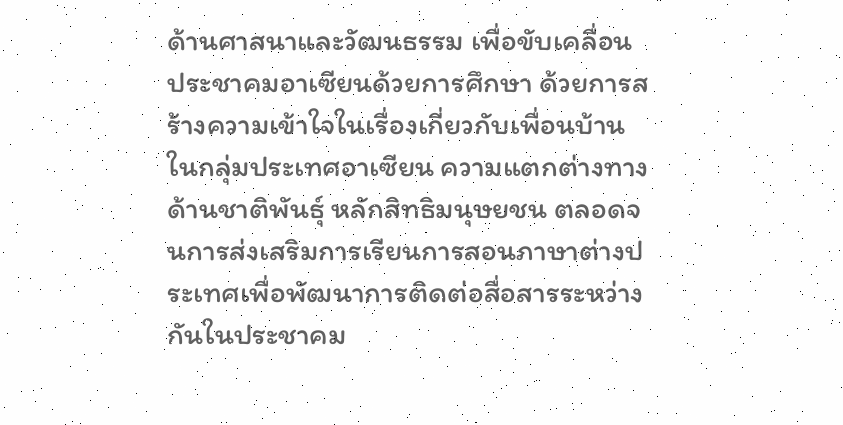ด้านศาสนาและวัฒนธรรม เพื่อขับเคลื่อนประชาคมอาเซียนด้วยการศึกษา ด้วยการสร้างความเข้าใจในเรื่องเกี่ยวกับเพื่อนบ้านในกลุ่มประเทศอาเซียน ความแตกต่างทางด้านชาติพันธุ์ หลักสิทธิมนุษยชน ตลอดจนการส่งเสริมการเรียนการสอนภาษาต่างประเทศเพื่อพัฒนาการติดต่อสื่อสารระหว่างกันในประชาคม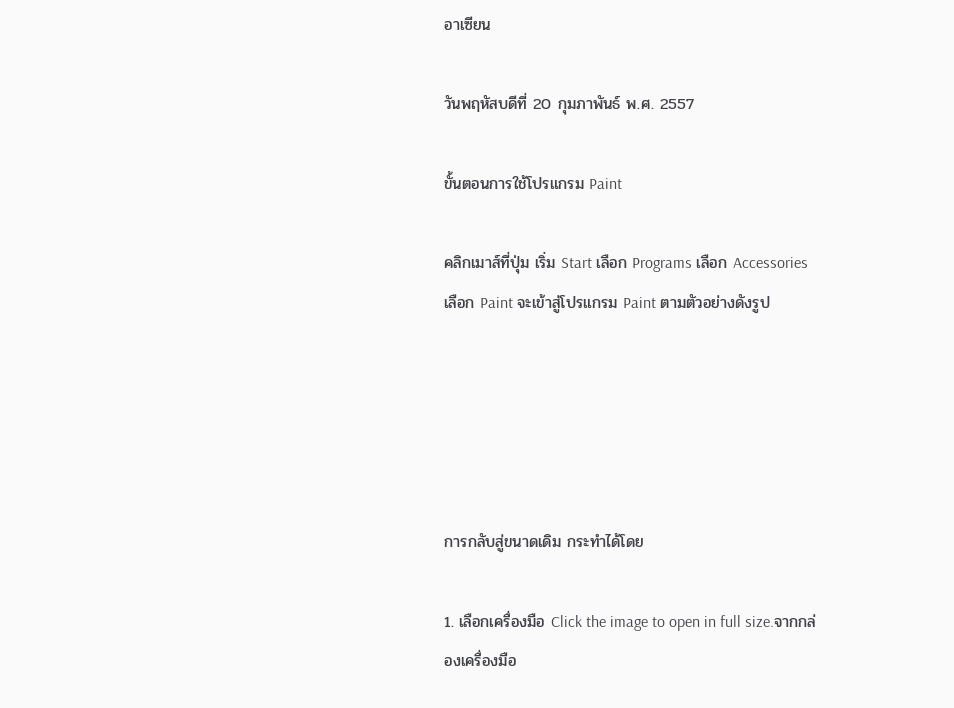อาเซียน

วันพฤหัสบดีที่ 20 กุมภาพันธ์ พ.ศ. 2557

ขั้นตอนการใช้โปรแกรม Paint

คลิกเมาส์ที่ปุ่ม เริ่ม Start เลือก Programs เลือก Accessories เลือก Paint จะเข้าสู่โปรแกรม Paint ตามตัวอย่างดังรูป





การกลับสู่ขนาดเดิม กระทำได้โดย

1. เลือกเครื่องมือ Click the image to open in full size.จากกล่องเครื่องมือ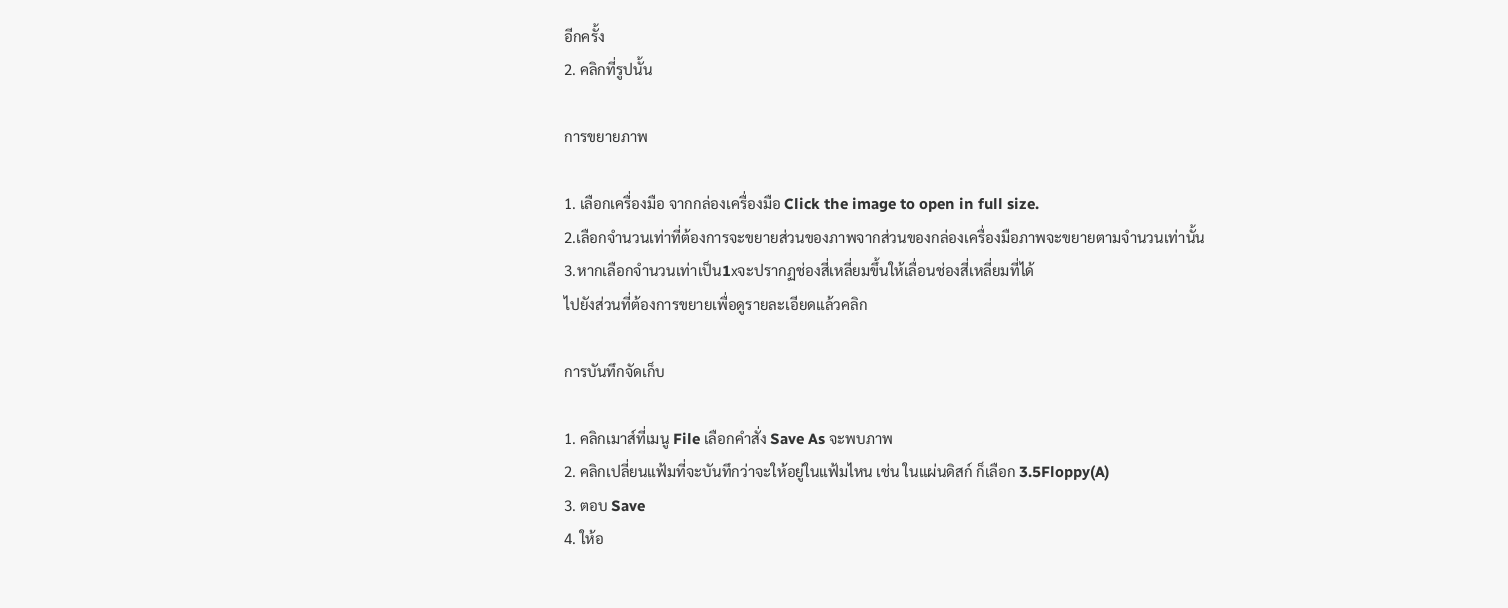อีกครั้ง
2. คลิกที่รูปนั้น

การขยายภาพ

1. เลือกเครื่องมือ จากกล่องเครื่องมือ Click the image to open in full size.
2.เลือกจำนวนเท่าที่ต้องการจะขยายส่วนของภาพจากส่วนของกล่องเครื่องมือภาพจะขยายตามจำนวนเท่านั้น
3.หากเลือกจำนวนเท่าเป็น1xจะปรากฏช่องสี่เหลี่ยมขึ้นให้เลื่อนช่องสี่เหลี่ยมที่ได้
ไปยังส่วนที่ต้องการขยายเพื่อดูรายละเอียดแล้วคลิก

การบันทึกจัดเก็บ

1. คลิกเมาส์ที่เมนู File เลือกคำสั่ง Save As จะพบภาพ
2. คลิกเปลี่ยนแฟ้มที่จะบันทึกว่าจะให้อยู่ในแฟ้มไหน เช่น ในแผ่นดิสก์ ก็เลือก 3.5Floppy(A)
3. ตอบ Save
4. ให้อ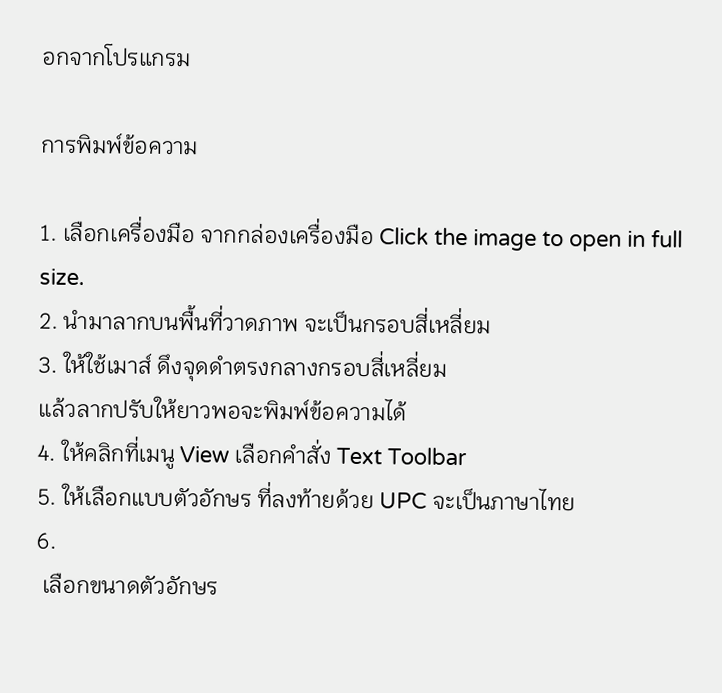อกจากโปรแกรม

การพิมพ์ข้อความ

1. เลือกเครื่องมือ จากกล่องเครื่องมือ Click the image to open in full size.
2. นำมาลากบนพื้นที่วาดภาพ จะเป็นกรอบสี่เหลี่ยม
3. ให้ใช้เมาส์ ดึงจุดดำตรงกลางกรอบสี่เหลี่ยม
แล้วลากปรับให้ยาวพอจะพิมพ์ข้อความได้
4. ให้คลิกที่เมนู View เลือกคำสั่ง Text Toolbar
5. ให้เลือกแบบตัวอักษร ที่ลงท้ายด้วย UPC จะเป็นภาษาไทย
6.
 เลือกขนาดตัวอักษร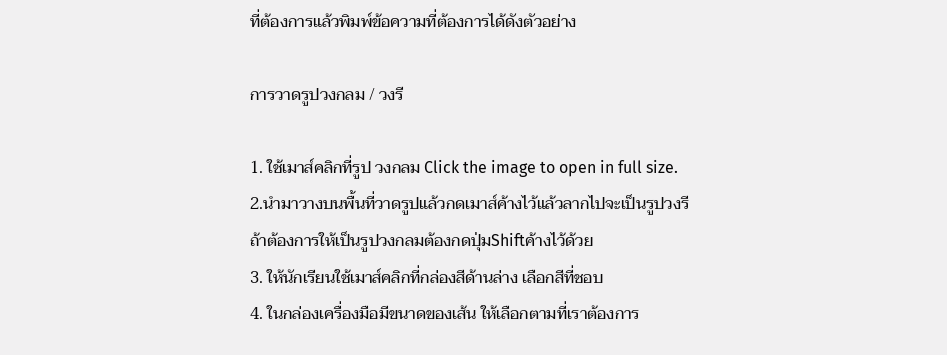ที่ต้องการแล้วพิมพ์ข้อความที่ต้องการได้ดังตัวอย่าง

การวาดรูปวงกลม / วงรี

1. ใช้เมาส์คลิกที่รูป วงกลม Click the image to open in full size.
2.นำมาวางบนพื้นที่วาดรูปแล้วกดเมาส์ค้างไว้แล้วลากไปจะเป็นรูปวงรี
ถ้าต้องการให้เป็นรูปวงกลมต้องกดปุ่มShiftค้างไว้ด้วย
3. ให้นักเรียนใช้เมาส์คลิกที่กล่องสีด้านล่าง เลือกสีที่ชอบ
4. ในกล่องเครื่องมือมีขนาดของเส้น ให้เลือกตามที่เราต้องการ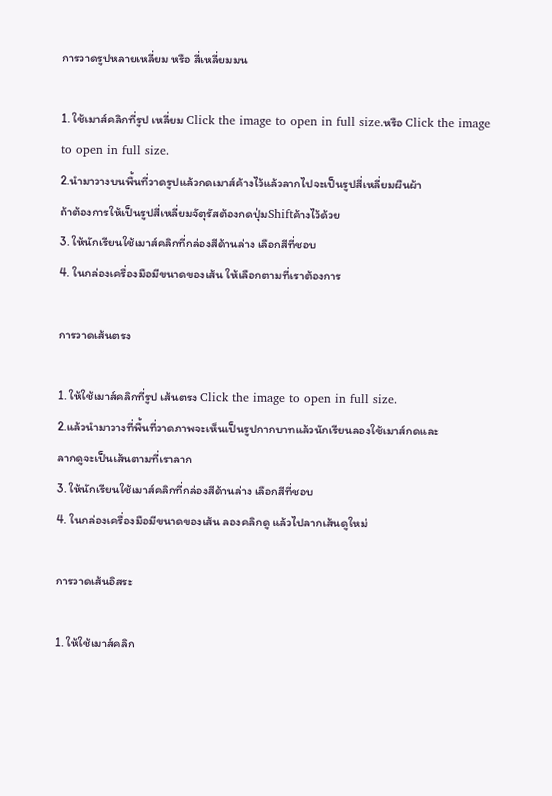การวาดรูปหลายเหลี่ยม หรือ สี่เหลี่ยมมน

1. ใช้เมาส์คลิกที่รูป เหลี่ยม Click the image to open in full size.หรือ Click the image to open in full size.
2.นำมาวางบนพื้นที่วาดรูปแล้วกดเมาส์ค้างไว้แล้วลากไปจะเป็นรูปสี่เหลี่ยมผืนผ้า
ถ้าต้องการให้เป็นรูปสี่เหลี่ยมจัตุรัสต้องกดปุ่มShiftค้างไว้ด้วย
3. ให้นักเรียนใช้เมาส์คลิกที่กล่องสีด้านล่าง เลือกสีที่ชอบ
4. ในกล่องเครื่องมือมีขนาดของเส้น ให้เลือกตามที่เราต้องการ

การวาดเส้นตรง

1. ให้ใช้เมาส์คลิกที่รูป เส้นตรง Click the image to open in full size.
2.แล้วนำมาวางที่พื้นที่วาดภาพจะเห็นเป็นรูปกากบาทแล้วนักเรียนลองใช้เมาส์กดและ
ลากดูจะเป็นเส้นตามที่เราลาก
3. ให้นักเรียนใช้เมาส์คลิกที่กล่องสีด้านล่าง เลือกสีที่ชอบ
4. ในกล่องเครื่องมือมีขนาดของเส้น ลองคลิกดู แล้วไปลากเส้นดูใหม่

การวาดเส้นอิสระ

1. ให้ใช้เมาส์คลิก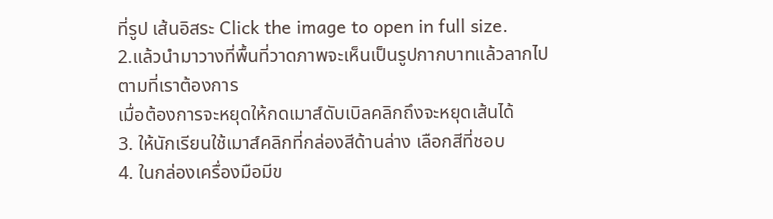ที่รูป เส้นอิสระ Click the image to open in full size.
2.แล้วนำมาวางที่พื้นที่วาดภาพจะเห็นเป็นรูปกากบาทแล้วลากไปตามที่เราต้องการ
เมื่อต้องการจะหยุดให้กดเมาส์ดับเบิลคลิกถึงจะหยุดเส้นได้
3. ให้นักเรียนใช้เมาส์คลิกที่กล่องสีด้านล่าง เลือกสีที่ชอบ
4. ในกล่องเครื่องมือมีข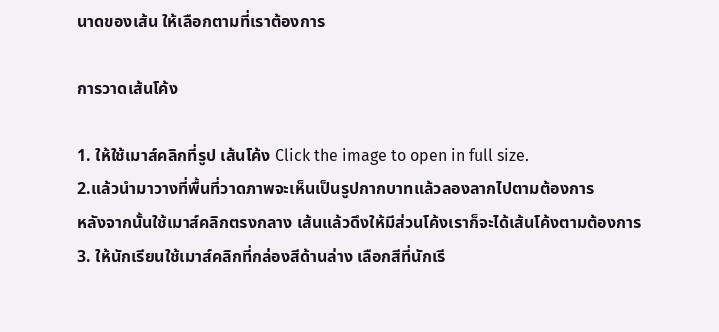นาดของเส้น ให้เลือกตามที่เราต้องการ

การวาดเส้นโค้ง

1. ให้ใช้เมาส์คลิกที่รูป เส้นโค้ง Click the image to open in full size.
2.แล้วนำมาวางที่พื้นที่วาดภาพจะเห็นเป็นรูปกากบาทแล้วลองลากไปตามต้องการ
หลังจากนั้นใช้เมาส์คลิกตรงกลาง เส้นแล้วดึงให้มีส่วนโค้งเราก็จะได้เส้นโค้งตามต้องการ
3. ให้นักเรียนใช้เมาส์คลิกที่กล่องสีด้านล่าง เลือกสีที่นักเรี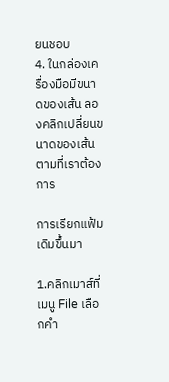ยนชอบ
4. ในกล่องเครื่องมือมีขนาดของเส้น ลองคลิกเปลี่ยนขนาดของเส้นตามที่เราต้องการ

การเรียกแฟ้มเดิมขึ้นมา

1.คลิกเมาส์ที่เมนู File เลือกคำ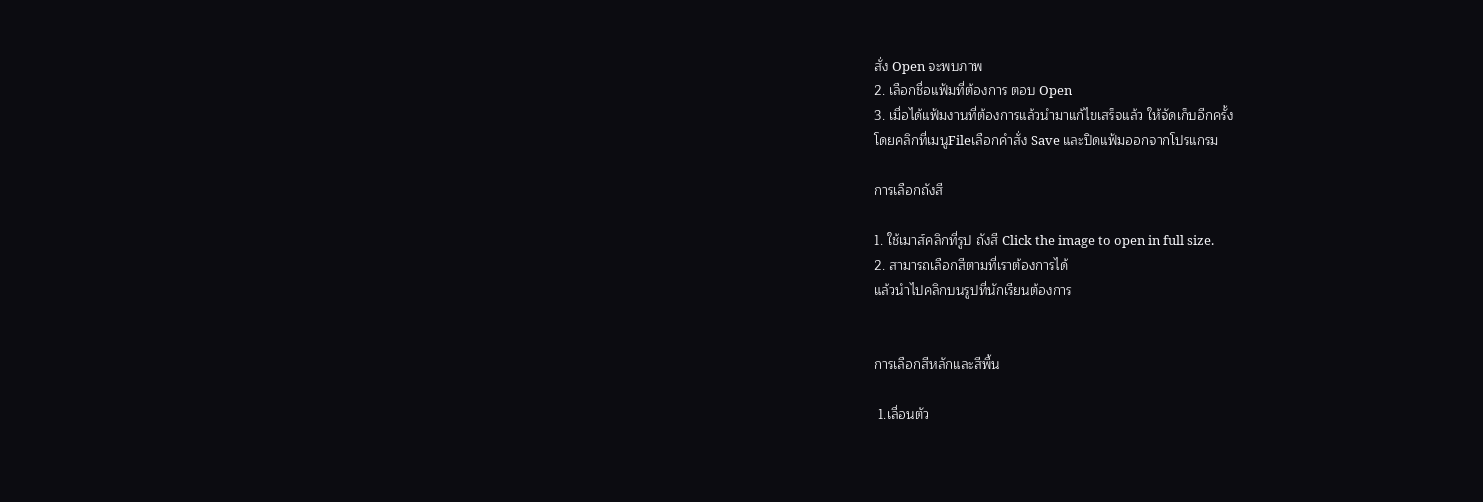สั่ง Open จะพบภาพ
2. เลือกชื่อแฟ้มที่ต้องการ ตอบ Open
3. เมื่อได้แฟ้มงานที่ต้องการแล้วนำมาแก้ไขเสร็จแล้ว ให้จัดเก็บอีกครั้ง
โดยคลิกที่เมนูFileเลือกคำสั่ง Save และปิดแฟ้มออกจากโปรแกรม

การเลือกถังสี

1. ใช้เมาส์คลิกที่รูป ถังสี Click the image to open in full size.
2. สามารถเลือกสีตามที่เราต้องการได้
แล้วนำไปคลิกบนรูปที่นักเรียนต้องการ


การเลือกสีหลักและสีพื้น

 1.เลื่อนตัว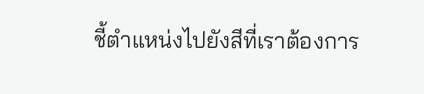ชี้ตำแหน่งไปยังสีที่เราต้องการ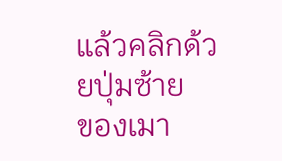แล้วคลิกด้วยปุ่มซ้าย
ของเมา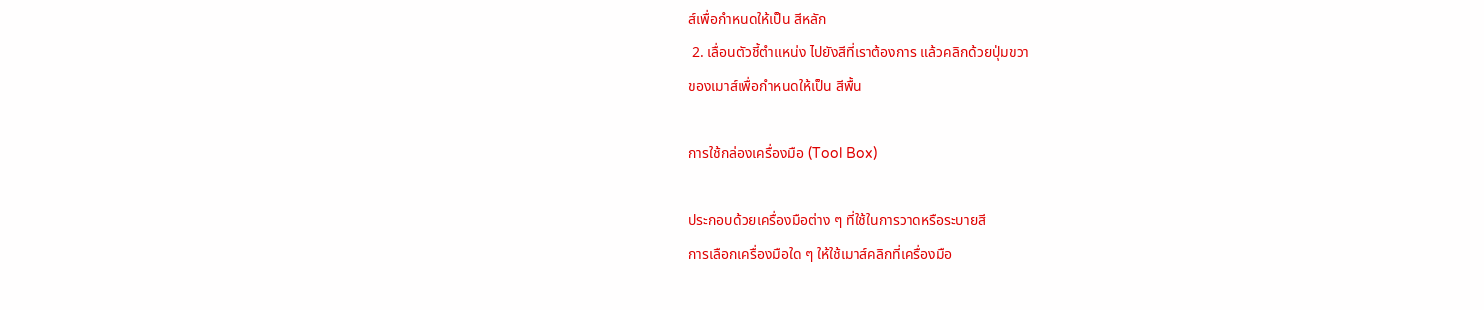ส์เพื่อกำหนดให้เป็น สีหลัก
 2. เลื่อนตัวชี้ตำแหน่ง ไปยังสีที่เราต้องการ แล้วคลิกด้วยปุ่มขวา
ของเมาส์เพื่อกำหนดให้เป็น สีพื้น

การใช้กล่องเครื่องมือ (Tool Box)

ประกอบด้วยเครื่องมือต่าง ๆ ที่ใช้ในการวาดหรือระบายสี
การเลือกเครื่องมือใด ๆ ให้ใช้เมาส์คลิกที่เครื่องมือ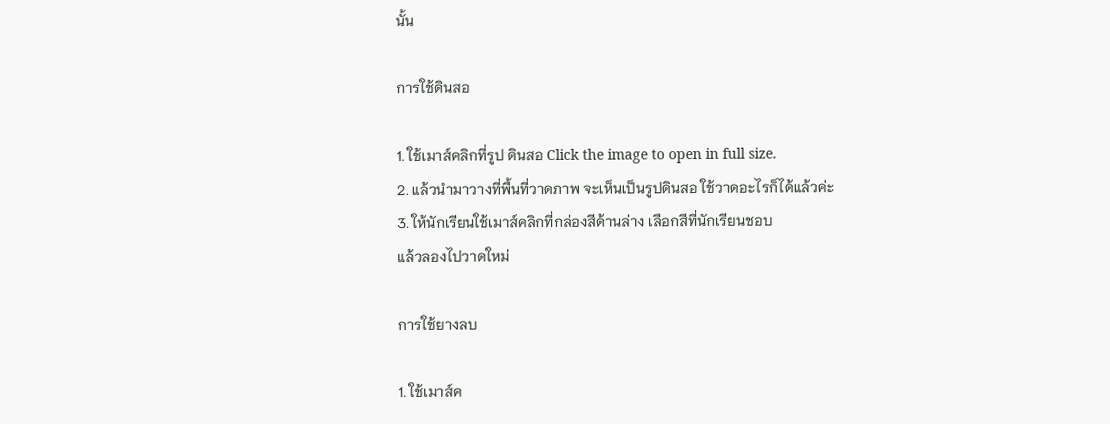นั้น

การใช้ดินสอ

1. ใช้เมาส์คลิกที่รูป ดินสอ Click the image to open in full size.
2. แล้วนำมาวางที่พื้นที่วาดภาพ จะเห็นเป็นรูปดินสอ ใช้วาดอะไรก็ได้แล้วค่ะ
3. ให้นักเรียนใช้เมาส์คลิกที่กล่องสีด้านล่าง เลือกสีที่นักเรียนชอบ
แล้วลองไปวาดใหม่

การใช้ยางลบ

1. ใช้เมาส์ค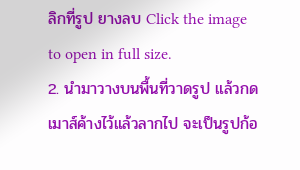ลิกที่รูป ยางลบ Click the image to open in full size.
2. นำมาวางบนพื้นที่วาดรูป แล้วกดเมาส์ค้างไว้แล้วลากไป จะเป็นรูปก้อ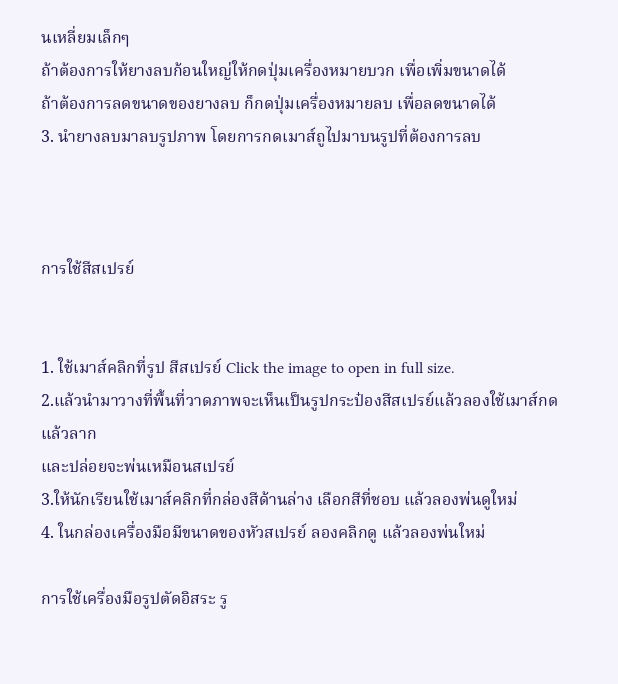นเหลี่ยมเล็กๆ
ถ้าต้องการให้ยางลบก้อนใหญ่ให้กดปุ่มเครื่องหมายบวก เพื่อเพิ่มขนาดได้
ถ้าต้องการลดขนาดของยางลบ ก็กดปุ่มเครื่องหมายลบ เพื่อลดขนาดได้
3. นำยางลบมาลบรูปภาพ โดยการกดเมาส์ถูไปมาบนรูปที่ต้องการลบ



การใช้สีสเปรย์


1. ใช้เมาส์คลิกที่รูป สีสเปรย์ Click the image to open in full size.
2.แล้วนำมาวางที่พื้นที่วาดภาพจะเห็นเป็นรูปกระป๋องสีสเปรย์แล้วลองใช้เมาส์กดแล้วลาก
และปล่อยจะพ่นเหมือนสเปรย์
3.ให้นักเรียนใช้เมาส์คลิกที่กล่องสีด้านล่าง เลือกสีที่ชอบ แล้วลองพ่นดูใหม่
4. ในกล่องเครื่องมือมีขนาดของหัวสเปรย์ ลองคลิกดู แล้วลองพ่นใหม่

การใช้เครื่องมือรูปตัดอิสระ รู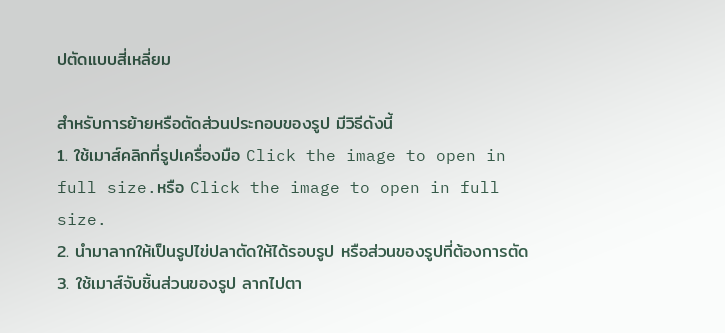ปตัดแบบสี่เหลี่ยม

สำหรับการย้ายหรือตัดส่วนประกอบของรูป มีวิธีดังนี้
1. ใช้เมาส์คลิกที่รูปเครื่องมือ Click the image to open in full size.หรือ Click the image to open in full size.
2. นำมาลากให้เป็นรูปไข่ปลาตัดให้ได้รอบรูป หรือส่วนของรูปที่ต้องการตัด
3. ใช้เมาส์จับชิ้นส่วนของรูป ลากไปตา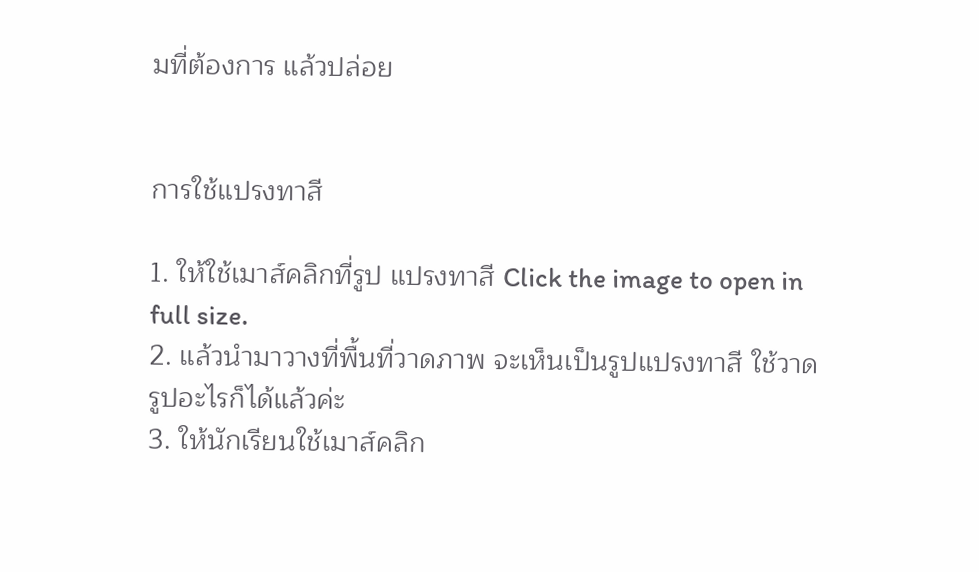มที่ต้องการ แล้วปล่อย


การใช้แปรงทาสี

1. ให้ใช้เมาส์คลิกที่รูป แปรงทาสี Click the image to open in full size.
2. แล้วนำมาวางที่พื้นที่วาดภาพ จะเห็นเป็นรูปแปรงทาสี ใช้วาดรูปอะไรก็ได้แล้วค่ะ
3. ให้นักเรียนใช้เมาส์คลิก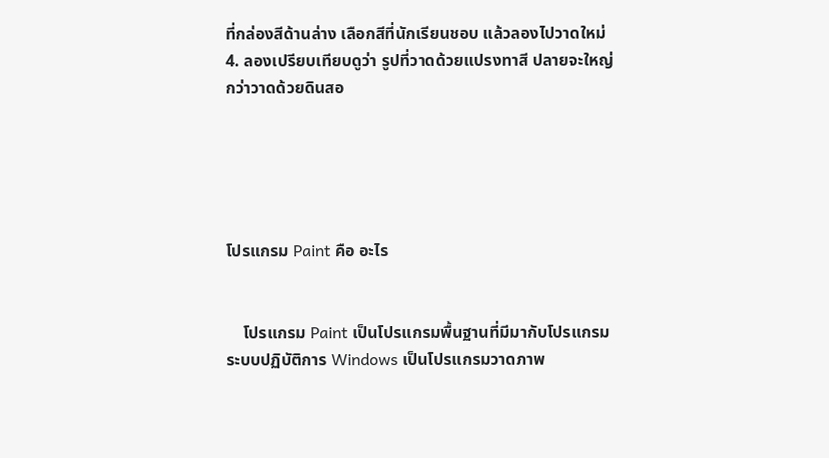ที่กล่องสีด้านล่าง เลือกสีที่นักเรียนชอบ แล้วลองไปวาดใหม่
4. ลองเปรียบเทียบดูว่า รูปที่วาดด้วยแปรงทาสี ปลายจะใหญ่กว่าวาดด้วยดินสอ





โปรแกรม Paint คือ อะไร


    โปรแกรม Paint เป็นโปรแกรมพื้นฐานที่มีมากับโปรแกรมระบบปฏิบัติการ Windows เป็นโปรแกรมวาดภาพ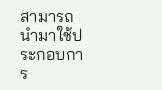สามารถนำมาใช้ประกอบการ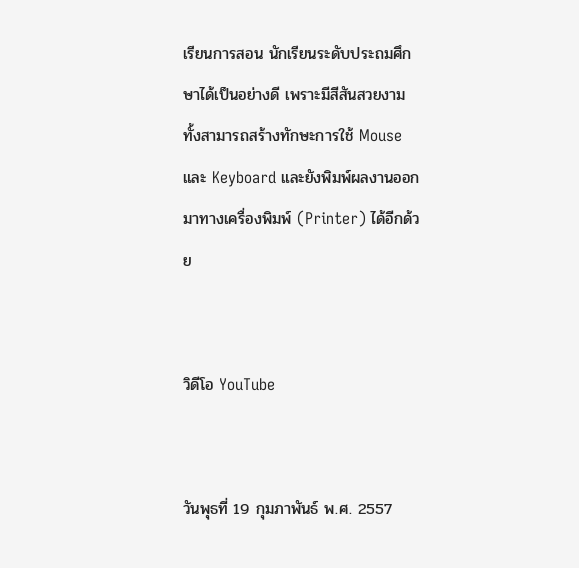เรียนการสอน นักเรียนระดับประถมศึกษาได้เป็นอย่างดี เพราะมีสีสันสวยงาม ทั้งสามารถสร้างทักษะการใช้ Mouse และ Keyboard และยังพิมพ์ผลงานออกมาทางเครื่องพิมพ์ (Printer) ได้อีกด้วย


วิดีโอ YouTube


วันพุธที่ 19 กุมภาพันธ์ พ.ศ. 2557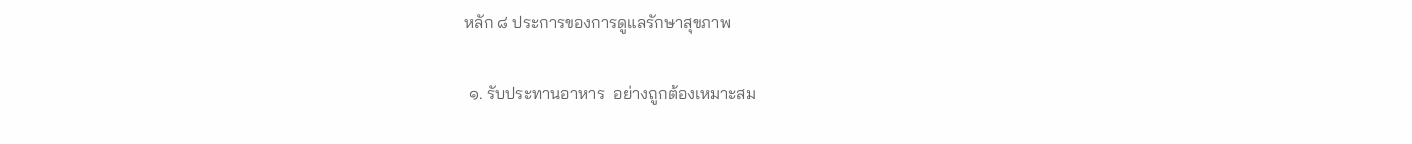หลัก ๘ ประการของการดูแลรักษาสุขภาพ

 ๑. รับประทานอาหาร  อย่างถูกต้องเหมาะสม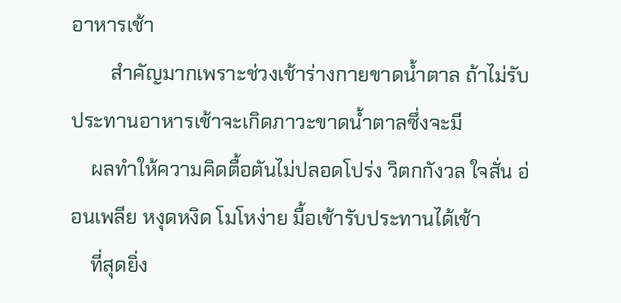อาหารเช้า
        สำคัญมากเพราะช่วงเช้าร่างกายขาดน้ำตาล ถ้าไม่รับประทานอาหารเช้าจะเกิดภาวะขาดน้ำตาลซึ่งจะมี
    ผลทำให้ความคิดตื้อตันไม่ปลอดโปร่ง วิตกกังวล ใจสั่น อ่อนเพลีย หงุดหงิด โมโหง่าย มื้อเช้ารับประทานได้เช้า
    ที่สุดยิ่ง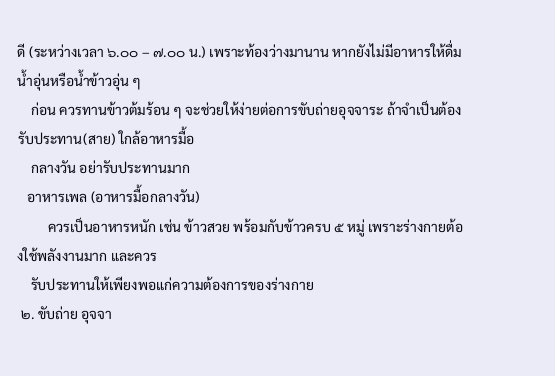ดี (ระหว่างเวลา ๖.๐๐ – ๗.๐๐ น.) เพราะท้องว่างมานาน หากยังไม่มีอาหารให้ดื่มน้ำอุ่นหรือน้ำข้าวอุ่น ๆ
    ก่อน ควรทานข้าวต้มร้อน ๆ จะช่วยให้ง่ายต่อการขับถ่ายอุจจาระ ถ้าจำเป็นต้องรับประทาน(สาย) ใกล้อาหารมื้อ
    กลางวัน อย่ารับประทานมาก
   อาหารเพล (อาหารมื้อกลางวัน)
         ควรเป็นอาหารหนัก เช่น ข้าวสวย พร้อมกับข้าวครบ ๕ หมู่ เพราะร่างกายต้องใช้พลังงานมาก และควร
    รับประทานให้เพียงพอแก่ความต้องการของร่างกาย
 ๒. ขับถ่าย อุจจา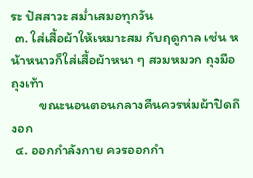ระ ปัสสาวะ สม่ำเสมอทุกวัน
 ๓. ใส่เสื้อผ้าให้เหมาะสม กับฤดูกาล เช่น หน้าหนาวก็ใส่เสื้อผ้าหนา ๆ สวมหมวก ถุงมือ ถุงเท้า
         ขณะนอนตอนกลางคืนควรห่มผ้าปิดถึงอก
 ๔. ออกกำลังกาย ควรออกกำ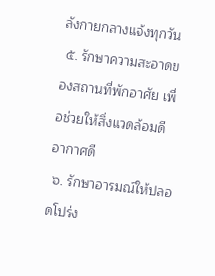ลังกายกลางแจ้งทุกวัน
 ๕. รักษาความสะอาดของสถานที่พักอาศัย เพื่อช่วยให้สิ่งแวดล้อมดี อากาศดี
 ๖. รักษาอารมณ์ให้ปลอดโปร่ง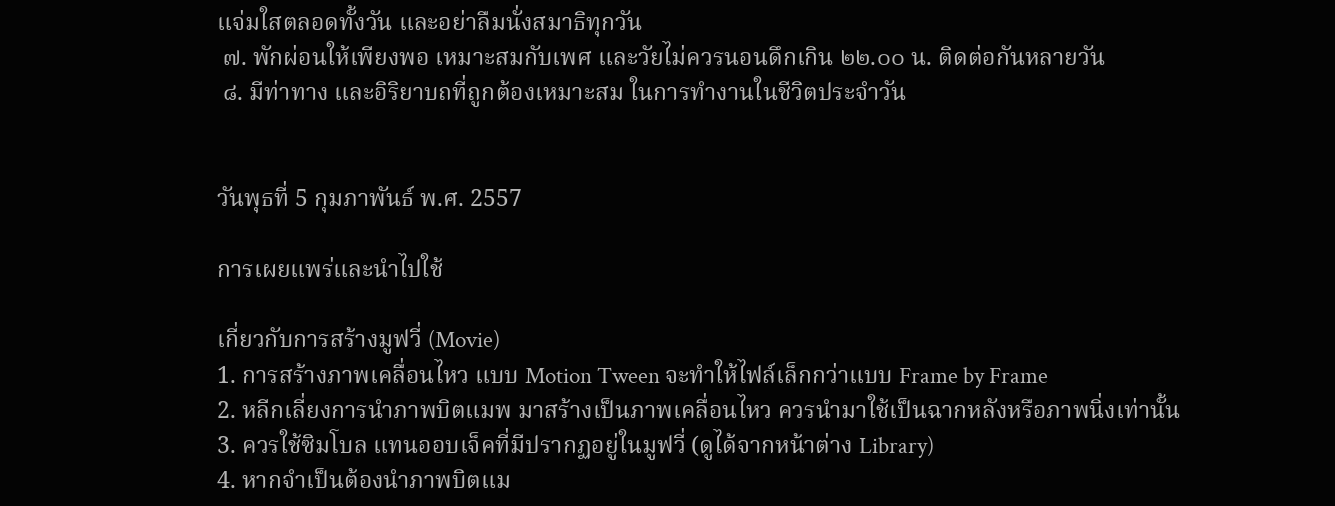แจ่มใสตลอดทั้งวัน และอย่าลืมนั่งสมาธิทุกวัน
 ๗. พักผ่อนให้เพียงพอ เหมาะสมกับเพศ และวัยไม่ควรนอนดึกเกิน ๒๒.๐๐ น. ติดต่อกันหลายวัน
 ๘. มีท่าทาง และอิริยาบถที่ถูกต้องเหมาะสม ในการทำงานในชีวิตประจำวัน


วันพุธที่ 5 กุมภาพันธ์ พ.ศ. 2557

การเผยแพร่และนำไปใช้

เกี่ยวกับการสร้างมูฟวี่ (Movie)
1. การสร้างภาพเคลื่อนไหว แบบ Motion Tween จะทำให้ไฟล์เล็กกว่าแบบ Frame by Frame
2. หลีกเลี่ยงการนำภาพบิตแมพ มาสร้างเป็นภาพเคลื่อนไหว ควรนำมาใช้เป็นฉากหลังหรือภาพนิ่งเท่านั้น
3. ควรใช้ซิมโบล แทนออบเจ็คที่มีปรากฏอยู่ในมูฟวี่ (ดูได้จากหน้าต่าง Library)
4. หากจำเป็นต้องนำภาพบิตแม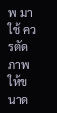พ มาใช้ ควรตัดภาพให้ขนาด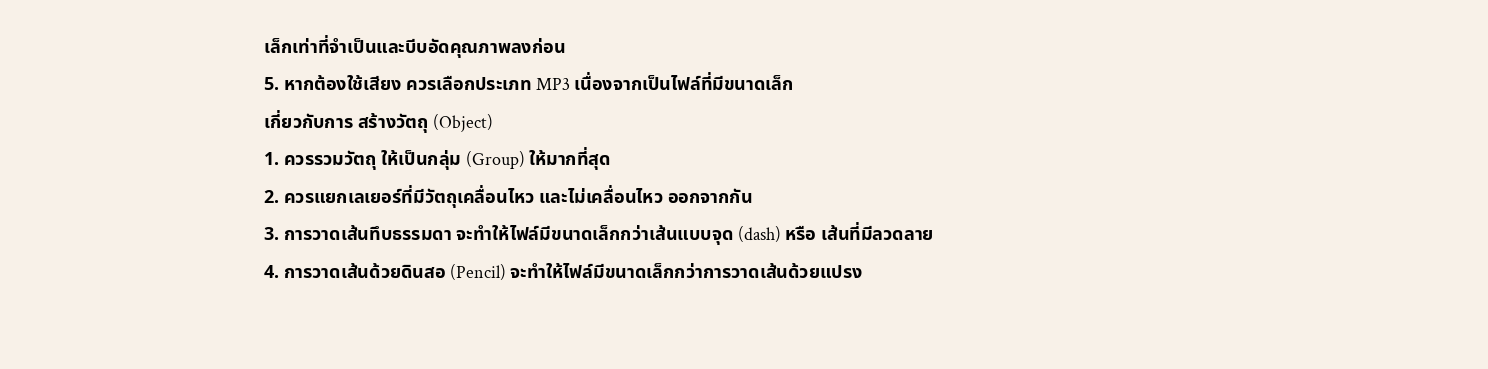เล็กเท่าที่จำเป็นและบีบอัดคุณภาพลงก่อน
5. หากต้องใช้เสียง ควรเลือกประเภท MP3 เนื่องจากเป็นไฟล์ที่มีขนาดเล็ก
เกี่ยวกับการ สร้างวัตถุ (Object)
1. ควรรวมวัตถุ ให้เป็นกลุ่ม (Group) ให้มากที่สุด
2. ควรแยกเลเยอร์ที่มีวัตถุเคลื่อนไหว และไม่เคลื่อนไหว ออกจากกัน
3. การวาดเส้นทึบธรรมดา จะทำให้ไฟล์มีขนาดเล็กกว่าเส้นแบบจุด (dash) หรือ เส้นที่มีลวดลาย
4. การวาดเส้นด้วยดินสอ (Pencil) จะทำให้ไฟล์มีขนาดเล็กกว่าการวาดเส้นด้วยแปรง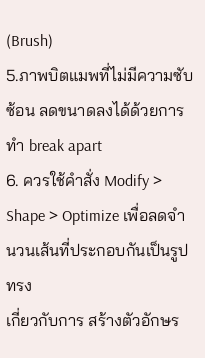(Brush)
5.ภาพบิตแมพที่ไม่มีความซับซ้อน ลดขนาดลงได้ด้วยการทำ break apart
6. ควรใช้คำสั่ง Modify > Shape > Optimize เพื่อลดจำนวนเส้นที่ประกอบกันเป็นรูปทรง
เกี่ยวกับการ สร้างตัวอักษร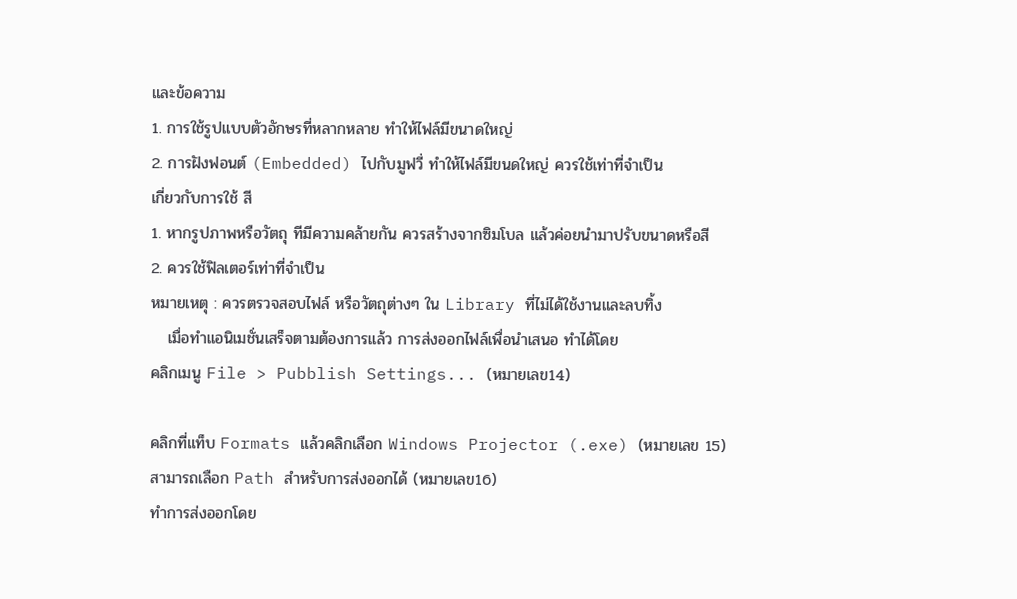และข้อความ
1. การใช้รูปแบบตัวอักษรที่หลากหลาย ทำให้ไฟล์มีขนาดใหญ่
2. การฝังฟอนต์ (Embedded) ไปกับมูฟวี่ ทำให้ไฟล์มีขนดใหญ่ ควรใช้เท่าที่จำเป็น
เกี่ยวกับการใช้ สี
1. หากรูปภาพหรือวัตถุ ทีมีความคล้ายกัน ควรสร้างจากซิมโบล แล้วค่อยนำมาปรับขนาดหรือสี
2. ควรใช้ฟิลเตอร์เท่าที่จำเป็น
หมายเหตุ : ควรตรวจสอบไฟล์ หรือวัตถุต่างๆ ใน Library ที่ไม่ได้ใช้งานและลบทิ้ง
   เมื่อทำแอนิเมชั่นเสร็จตามต้องการแล้ว การส่งออกไฟล์เพื่อนำเสนอ ทำได้โดย
คลิกเมนู File > Pubblish Settings... (หมายเลข14)

คลิกที่แท็บ Formats แล้วคลิกเลือก Windows Projector (.exe) (หมายเลข 15)
สามารถเลือก Path สำหรับการส่งออกได้ (หมายเลข16)
ทำการส่งออกโดย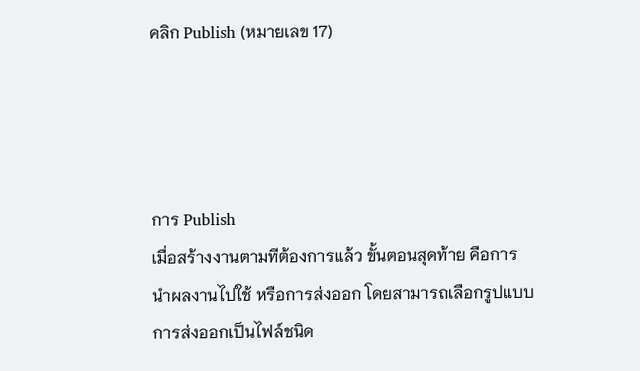คลิก Publish (หมายเลข 17)




การ Publish
เมื่อสร้างงานตามทีต้องการแล้ว ขั้นตอนสุดท้าย คือการนำผลงานไปใช้ หรือการส่งออก โดยสามารถเลือกรูปแบบ
การส่งออกเป็นไฟล์ชนิด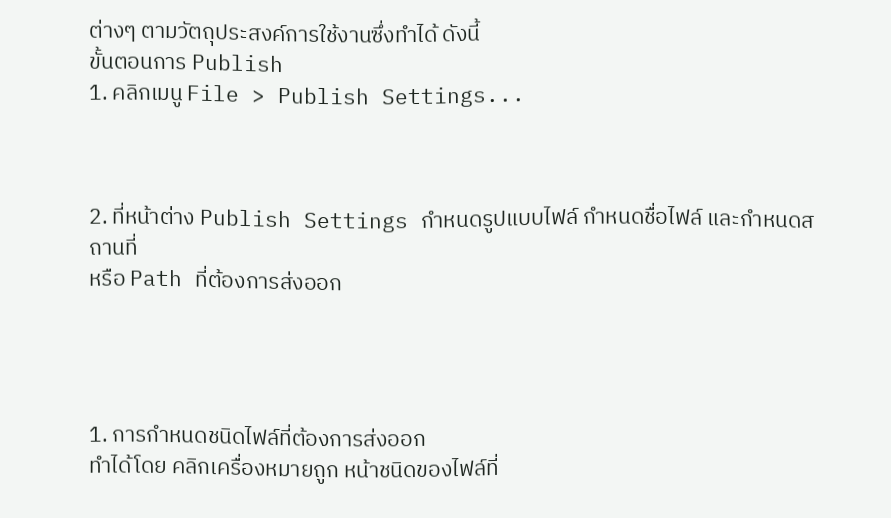ต่างๆ ตามวัตถุประสงค์การใช้งานซึ่งทำได้ ดังนี้
ขั้นตอนการ Publish
1. คลิกเมนู File > Publish Settings...



2. ที่หน้าต่าง Publish Settings กำหนดรูปแบบไฟล์ กำหนดชื่อไฟล์ และกำหนดสถานที่
หรือ Path ที่ต้องการส่งออก




1. การกำหนดชนิดไฟล์ที่ต้องการส่งออก
ทำได้โดย คลิกเครื่องหมายถูก หน้าชนิดของไฟล์ที่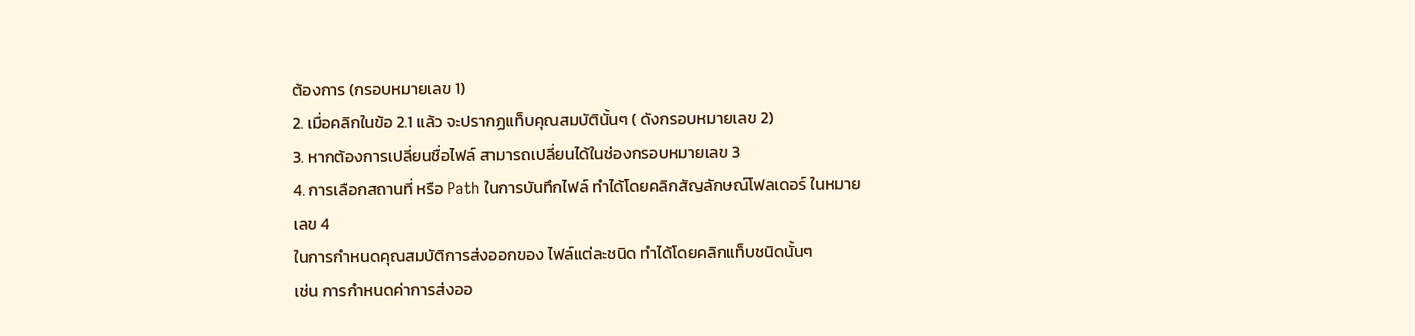ต้องการ (กรอบหมายเลข 1)
2. เมื่อคลิกในข้อ 2.1 แล้ว จะปรากฏแท็บคุณสมบัตินั้นๆ ( ดังกรอบหมายเลข 2)
3. หากต้องการเปลี่ยนชื่อไฟล์ สามารถเปลี่ยนได้ในช่องกรอบหมายเลข 3
4. การเลือกสถานที่ หรือ Path ในการบันทึกไฟล์ ทำได้โดยคลิกสัญลักษณ์โฟลเดอร์ ในหมายเลข 4
ในการกำหนดคุณสมบัติการส่งออกของ ไฟล์แต่ละชนิด ทำได้โดยคลิกแท็บชนิดนั้นๆ
เช่น การกำหนดค่าการส่งออ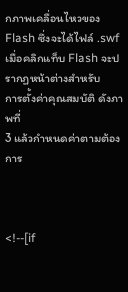กภาพเคลื่อนไหวของ Flash ซึ่งจะได้ไฟล์ .swf เมื่อคลิกแท็บ Flash จะปรากฏหน้าต่างสำหรับ
การตั้งค่าคุณสมบัติ ดังภาพที่
3 แล้วกำหนดค่าตามต้องการ



<!--[if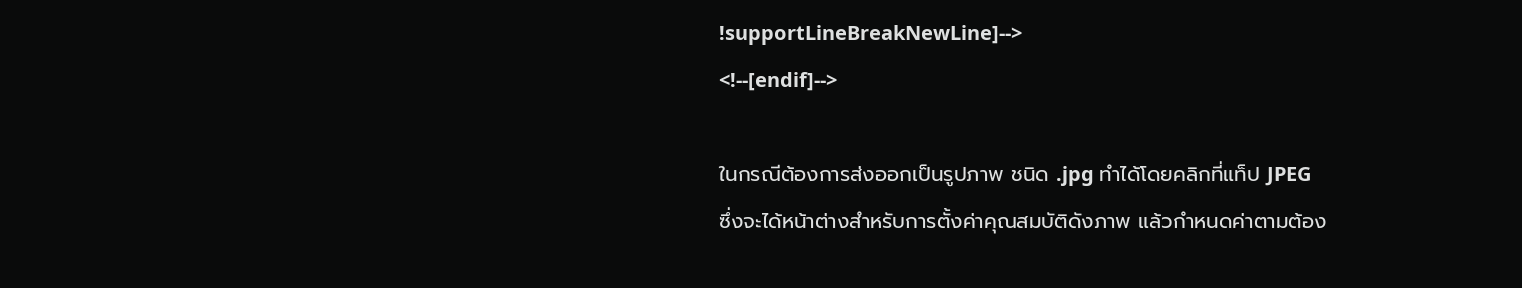!supportLineBreakNewLine]-->
<!--[endif]-->

ในกรณีต้องการส่งออกเป็นรูปภาพ ชนิด .jpg ทำได้โดยคลิกที่แท็ป JPEG
ซึ่งจะได้หน้าต่างสำหรับการตั้งค่าคุณสมบัติดังภาพ แล้วกำหนดค่าตามต้อง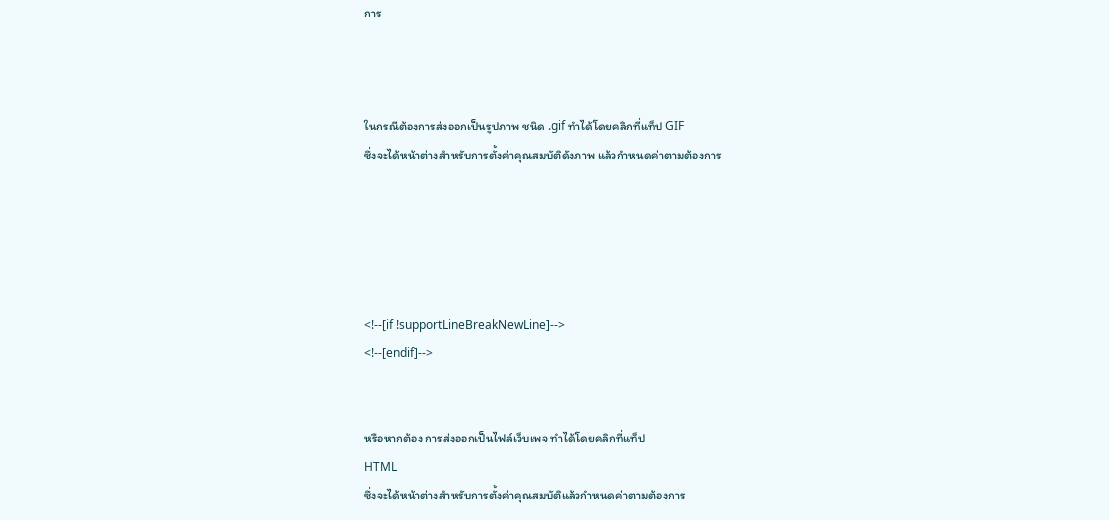การ



ในกรณีต้องการส่งออกเป็นรูปภาพ ชนิด .gif ทำได้โดยคลิกที่แท็ป GIF
ซึ่งจะได้หน้าต่างสำหรับการตั้งค่าคุณสมบัติดังภาพ แล้วกำหนดค่าตามต้องการ





<!--[if !supportLineBreakNewLine]-->
<!--[endif]-->


หรือหากต้อง การส่งออกเป็นไฟล์เว็บเพจ ทำได้โดยคลิกที่แท็ป
HTML
ซึ่งจะได้หน้าต่างสำหรับการตั้งค่าคุณสมบัติแล้วกำหนดค่าตามต้องการ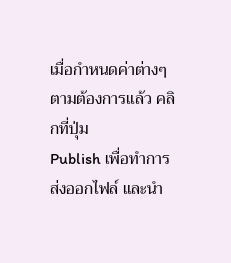เมื่อกำหนดค่าต่างๆ ตามต้องการแล้ว คลิกที่ปุ่ม
Publish เพื่อทำการส่งออกไฟล์ และนำ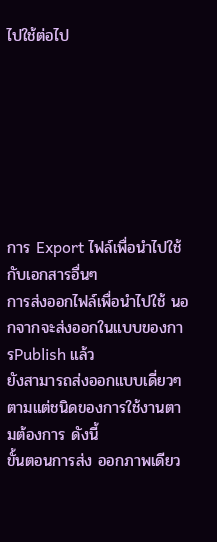ไปใช้ต่อไป







การ Export ไฟล์เพื่อนำไปใช้กับเอกสารอื่นๆ
การส่งออกไฟล์เพื่อนำไปใช้ นอกจากจะส่งออกในแบบของการPublish แล้ว
ยังสามารถส่งออกแบบเดี่ยวๆ ตามแต่ชนิดของการใช้งานตามต้องการ ดังนี้
ขั้นตอนการส่ง ออกภาพเดียว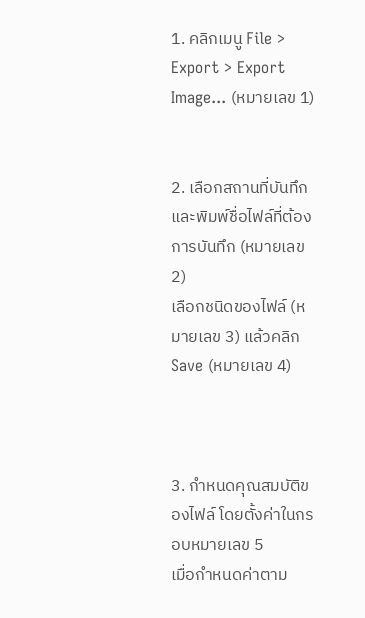1. คลิกเมนู File > Export > Export Image... (หมายเลข 1)


2. เลือกสถานที่บันทึก และพิมพ์ชื่อไฟล์ที่ต้องการบันทึก (หมายเลข 2)
เลือกชนิดของไฟล์ (หมายเลข 3) แล้วคลิก Save (หมายเลข 4)



3. กำหนดคุณสมบัติของไฟล์ โดยตั้งค่าในกรอบหมายเลข 5
เมื่อกำหนดค่าตาม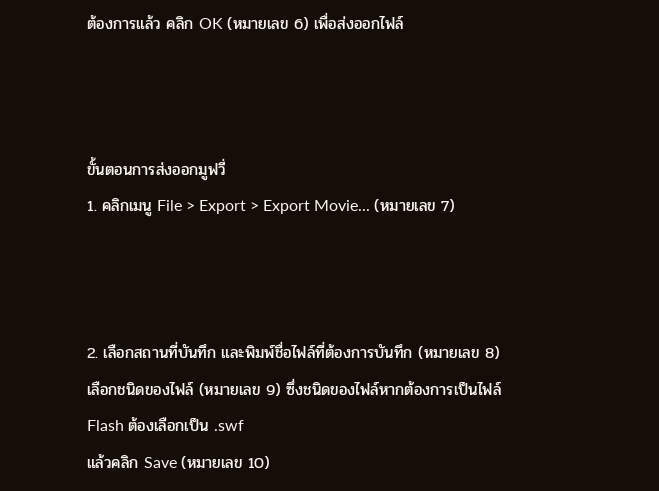ต้องการแล้ว คลิก OK (หมายเลข 6) เพื่อส่งออกไฟล์



ขั้นตอนการส่งออกมูฟวี่
1. คลิกเมนู File > Export > Export Movie... (หมายเลข 7)



2. เลือกสถานที่บันทึก และพิมพ์ชื่อไฟล์ที่ต้องการบันทึก (หมายเลข 8)
เลือกชนิดของไฟล์ (หมายเลข 9) ซึ่งชนิดของไฟล์หากต้องการเป็นไฟล์ Flash ต้องเลือกเป็น .swf
แล้วคลิก Save (หมายเลข 10)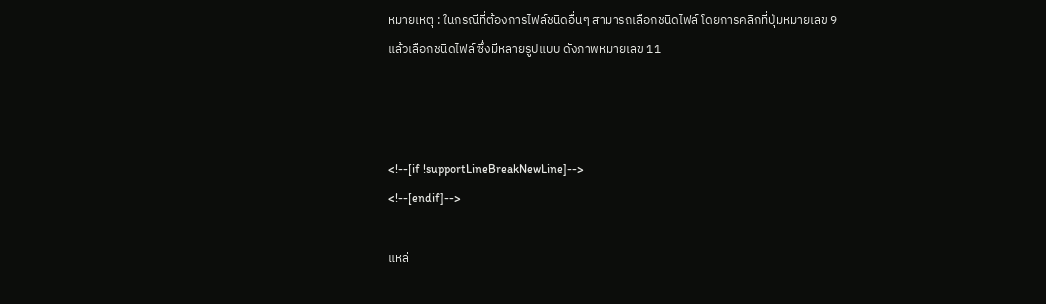หมายเหตุ : ในกรณีที่ต้องการไฟล์ชนิดอื่นๆ สามารถเลือกชนิดไฟล์ โดยการคลิกที่ปุ่มหมายเลข 9
แล้วเลือกชนิดไฟล์ ซึ่งมีหลายรูปแบบ ดังภาพหมายเลข 11



<!--[if !supportLineBreakNewLine]-->
<!--[endif]-->

แหล่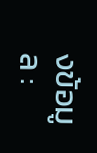งข้อมูล :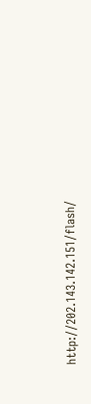http://202.143.142.151/flash/